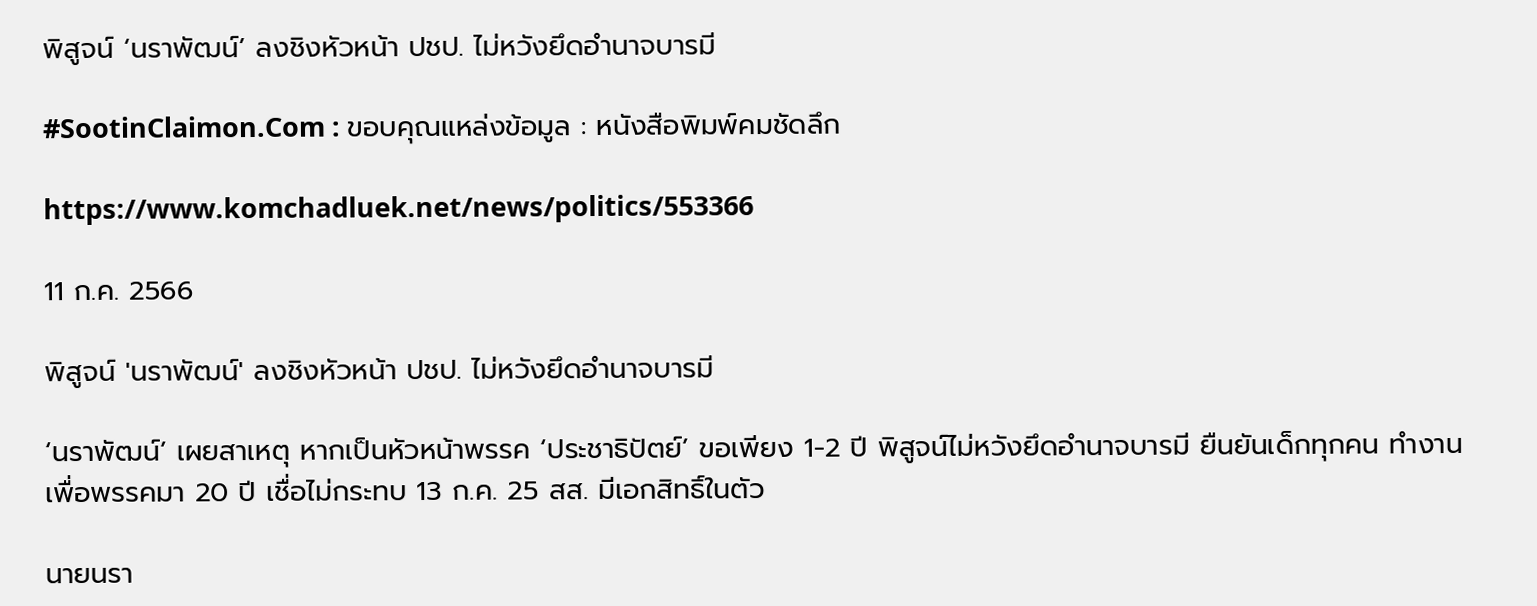พิสูจน์ ‘นราพัฒน์’ ลงชิงหัวหน้า ปชป. ไม่หวังยึดอำนาจบารมี

#SootinClaimon.Com : ขอบคุณแหล่งข้อมูล : หนังสือพิมพ์คมชัดลึก

https://www.komchadluek.net/news/politics/553366

11 ก.ค. 2566

พิสูจน์ 'นราพัฒน์' ลงชิงหัวหน้า ปชป. ไม่หวังยึดอำนาจบารมี

‘นราพัฒน์’ เผยสาเหตุ หากเป็นหัวหน้าพรรค ‘ประชาธิปัตย์’ ขอเพียง 1-2 ปี พิสูจน์ไม่หวังยึดอำนาจบารมี ยืนยันเด็กทุกคน ทำงานเพื่อพรรคมา 20 ปี เชื่อไม่กระทบ 13 ก.ค. 25 สส. มีเอกสิทธิ์ในตัว

นายนรา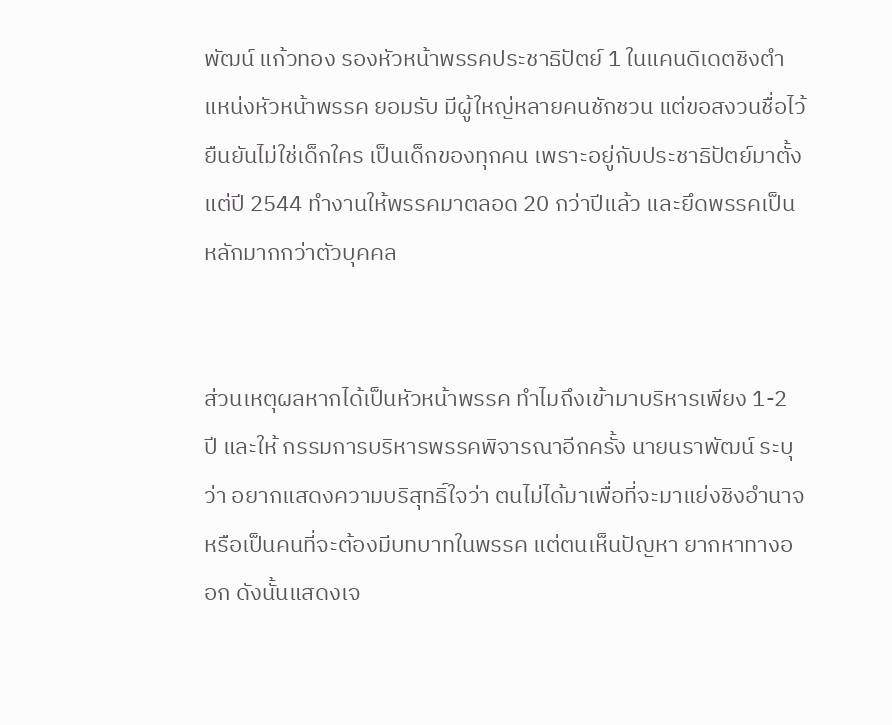พัฒน์ แก้วทอง รองหัวหน้าพรรคประชาธิปัตย์ 1 ในแคนดิเดตชิงตำแหน่งหัวหน้าพรรค ยอมรับ มีผู้ใหญ่หลายคนชักชวน แต่ขอสงวนชื่อไว้ ยืนยันไม่ใช่เด็กใคร เป็นเด็กของทุกคน เพราะอยู่กับประชาธิปัตย์มาตั้งแต่ปี 2544 ทำงานให้พรรคมาตลอด 20 กว่าปีแล้ว และยึดพรรคเป็นหลักมากกว่าตัวบุคคล


ส่วนเหตุผลหากได้เป็นหัวหน้าพรรค ทำไมถึงเข้ามาบริหารเพียง 1-2 ปี และให้ กรรมการบริหารพรรคพิจารณาอีกครั้ง นายนราพัฒน์ ระบุว่า อยากแสดงความบริสุทธิ์ใจว่า ตนไม่ได้มาเพื่อที่จะมาแย่งชิงอำนาจหรือเป็นคนที่จะต้องมีบทบาทในพรรค แต่ตนเห็นปัญหา ยากหาทางออก ดังนั้นแสดงเจ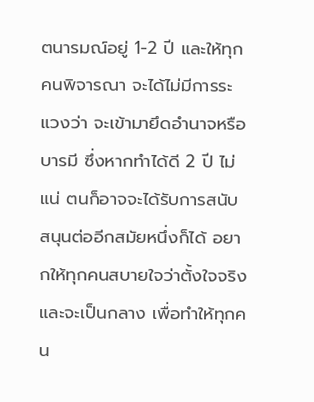ตนารมณ์อยู่ 1-2 ปี และให้ทุกคนพิจารณา จะได้ไม่มีการระแวงว่า จะเข้ามายึดอำนาจหรือบารมี ซึ่งหากทำได้ดี 2 ปี ไม่แน่ ตนก็อาจจะได้รับการสนับสนุนต่ออีกสมัยหนึ่งก็ได้ อยากให้ทุกคนสบายใจว่าตั้งใจจริงและจะเป็นกลาง เพื่อทำให้ทุกคน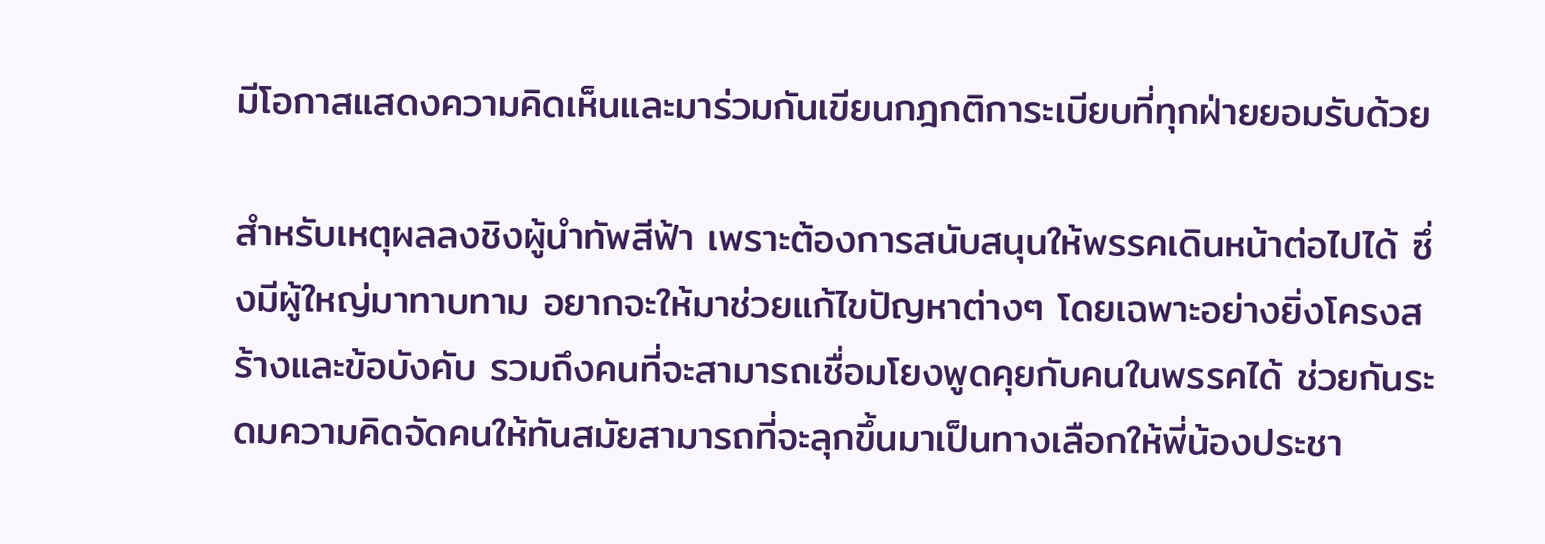มีโอกาสแสดงความคิดเห็นและมาร่วมกันเขียนกฎกติการะเบียบที่ทุกฝ่ายยอมรับด้วย

สำหรับเหตุผลลงชิงผู้นำทัพสีฟ้า เพราะต้องการสนับสนุนให้พรรคเดินหน้าต่อไปได้ ซึ่งมีผู้ใหญ่มาทาบทาม อยากจะให้มาช่วยแก้ไขปัญหาต่างๆ โดยเฉพาะอย่างยิ่งโครงสร้างและข้อบังคับ รวมถึงคนที่จะสามารถเชื่อมโยงพูดคุยกับคนในพรรคได้ ช่วยกันระดมความคิดจัดคนให้ทันสมัยสามารถที่จะลุกขึ้นมาเป็นทางเลือกให้พี่น้องประชา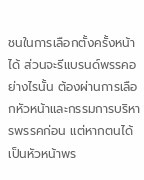ชนในการเลือกตั้งครั้งหน้าได้ ส่วนจะรีแบรนด์พรรคอย่างไรนั้น ต้องผ่านการเลือกหัวหน้าและกรรมการบริหารพรรคก่อน แต่หากตนได้เป็นหัวหน้าพร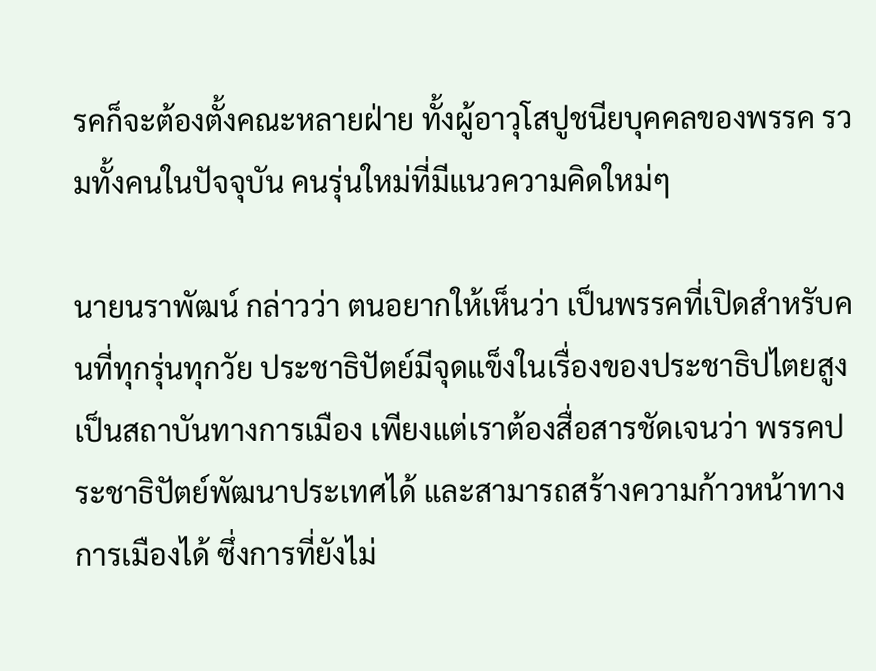รคก็จะต้องตั้งคณะหลายฝ่าย ทั้งผู้อาวุโสปูชนียบุคคลของพรรค รวมทั้งคนในปัจจุบัน คนรุ่นใหม่ที่มีแนวความคิดใหม่ๆ

นายนราพัฒน์ กล่าวว่า ตนอยากให้เห็นว่า เป็นพรรคที่เปิดสำหรับคนที่ทุกรุ่นทุกวัย ประชาธิปัตย์มีจุดแข็งในเรื่องของประชาธิปไตยสูง เป็นสถาบันทางการเมือง เพียงแต่เราต้องสื่อสารชัดเจนว่า พรรคประชาธิปัตย์พัฒนาประเทศได้ และสามารถสร้างความก้าวหน้าทางการเมืองได้ ซึ่งการที่ยังไม่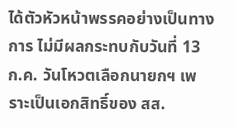ได้ตัวหัวหน้าพรรคอย่างเป็นทางการ ไม่มีผลกระทบกับวันที่ 13 ก.ค. วันโหวตเลือกนายกฯ เพราะเป็นเอกสิทธิ์ของ สส.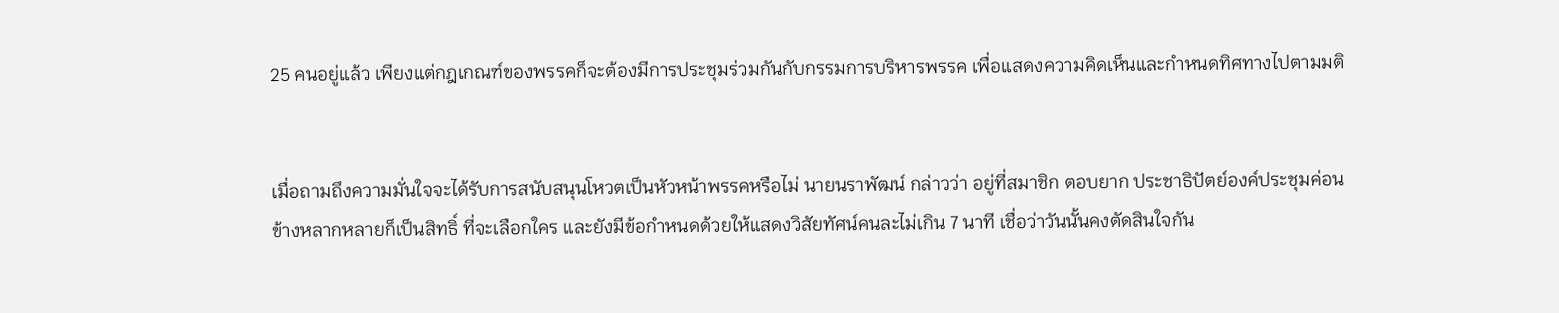25 คนอยู่แล้ว เพียงแต่กฎเกณฑ์ของพรรคก็จะต้องมีการประชุมร่วมกันกับกรรมการบริหารพรรค เพื่อแสดงความคิดเห็นและกำหนดทิศทางไปตามมติ


เมื่อถามถึงความมั่นใจจะได้รับการสนับสนุนโหวตเป็นหัวหน้าพรรคหรือไม่ นายนราพัฒน์ กล่าวว่า อยู่ที่สมาชิก ตอบยาก ประชาธิปัตย์องค์ประชุมค่อนข้างหลากหลายก็เป็นสิทธิ์ ที่จะเลือกใคร และยังมีข้อกำหนดด้วยให้แสดงวิสัยทัศน์คนละไม่เกิน 7 นาที เชื่อว่าวันนั้นคงตัดสินใจกัน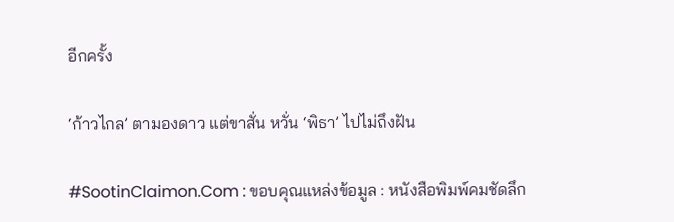อีกครั้ง

‘ก้าวไกล’ ตามองดาว แต่ขาสั่น หวั่น ‘พิธา’ ไปไม่ถึงฝัน

#SootinClaimon.Com : ขอบคุณแหล่งข้อมูล : หนังสือพิมพ์คมชัดลึก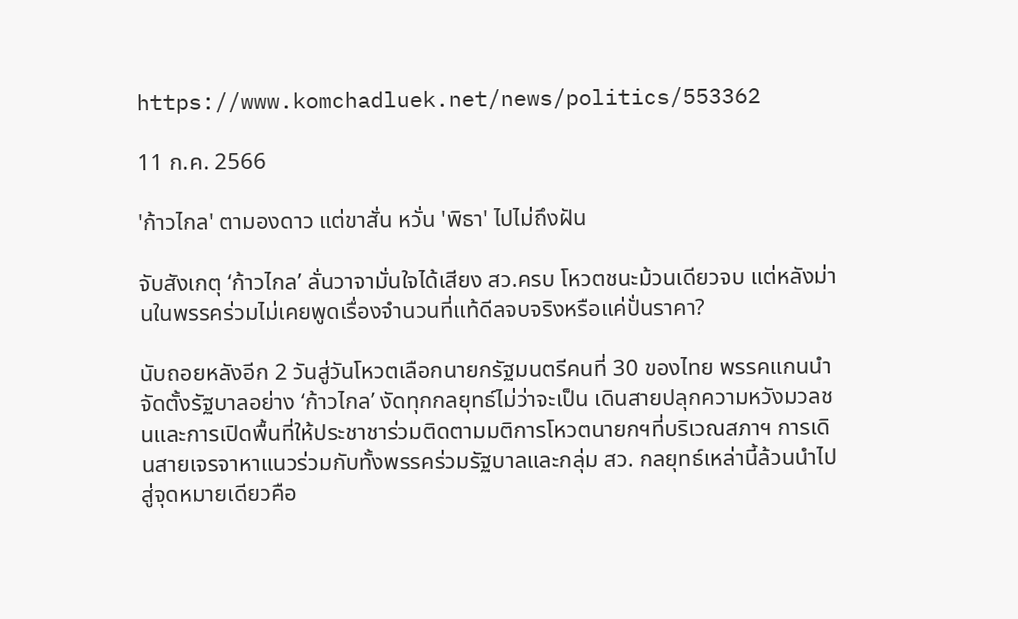https://www.komchadluek.net/news/politics/553362

11 ก.ค. 2566

'ก้าวไกล' ตามองดาว แต่ขาสั่น หวั่น 'พิธา' ไปไม่ถึงฝัน

จับสังเกตุ ‘ก้าวไกล’ ลั่นวาจามั่นใจได้เสียง สว.ครบ โหวตชนะม้วนเดียวจบ แต่หลังม่านในพรรคร่วมไม่เคยพูดเรื่องจำนวนที่แท้ดีลจบจริงหรือแค่ปั่นราคา?

นับถอยหลังอีก 2 วันสู่วันโหวตเลือกนายกรัฐมนตรีคนที่ 30 ของไทย พรรคแกนนำจัดตั้งรัฐบาลอย่าง ‘ก้าวไกล’ งัดทุกกลยุทธ์ไม่ว่าจะเป็น เดินสายปลุกความหวังมวลชนและการเปิดพื้นที่ให้ประชาชาร่วมติดตามมติการโหวตนายกฯที่บริเวณสภาฯ การเดินสายเจรจาหาแนวร่วมกับทั้งพรรคร่วมรัฐบาลและกลุ่ม สว. กลยุทธ์เหล่านี้ล้วนนำไปสู่จุดหมายเดียวคือ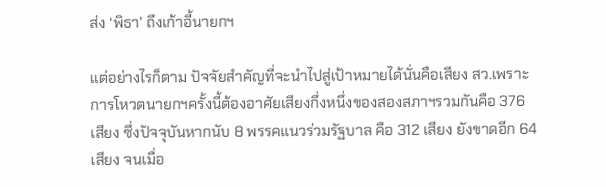ส่ง ‘พิธา’ ถึงเก้าอี้นายกฯ

แต่อย่างไรก็ตาม ปัจจัยสำคัญที่จะนำไปสู่เป้าหมายได้นั่นคือเสียง สว.เพราะการโหวตนายกฯครั้งนี้ต้องอาศัยเสียงกึ่งหนึ่งของสองสภาฯรวมกันคือ 376 เสียง ซึ่งปัจจุบันหากนับ 8 พรรคแนวร่วมรัฐบาล คือ 312 เสียง ยังขาดอีก 64 เสียง จนเมื่อ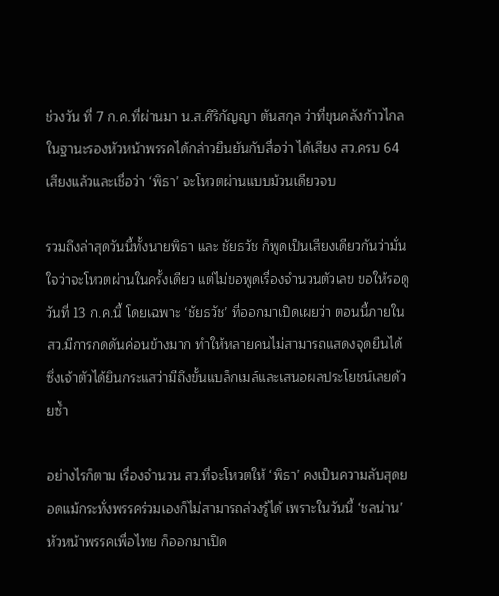ช่วงวัน ที่ 7 ก.ค.ที่ผ่านมา น.ส.ศิริกัญญา ตันสกุล ว่าที่ขุนคลังก้าวไกลในฐานะรองหัวหน้าพรรคได้กล่าวยืนยันกับสื่อว่า ได้เสียง สว.ครบ 64 เสียงแล้วและเชื่อว่า ‘พิธา’ จะโหวตผ่านแบบม้วนเดียวจบ

รวมถึงล่าสุดวันนี้ทั้งนายพิธา และ ชัยธวัช ก็พูดเป็นเสียงเดียวกันว่ามั่นใจว่าจะโหวตผ่านในครั้งเดียว แต่ไม่ขอพูดเรื่องจำนวนตัวเลข ขอให้รอดูวันที่ 13 ก.ค.นี้ โดยเฉพาะ ‘ชัยธวัช’ ที่ออกมาเปิดเผยว่า ตอนนี้ภายใน สว.มีการกดดันค่อนข้างมาก ทำให้หลายคนไม่สามารถแสดงจุดยืนได้ ซึ่งเจ้าตัวได้ยินกระแสว่ามีถึงขั้นแบล็กเมล์และเสนอผลประโยชน์เลยด้วยซ้ำ

อย่างไรก็ตาม เรื่องจำนวน สว.ที่จะโหวตให้ ‘พิธา’ คงเป็นความลับสุดยอดแม้กระทั่งพรรคร่วมเองก็ไม่สามารถล่วงรู้ได้ เพราะในวันนี้ ‘ชลน่าน’ หัวหน้าพรรคเพื่อไทย ก็ออกมาเปิด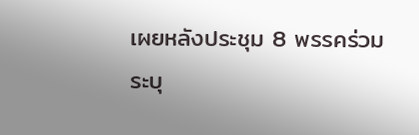เผยหลังประชุม 8 พรรคร่วม ระบุ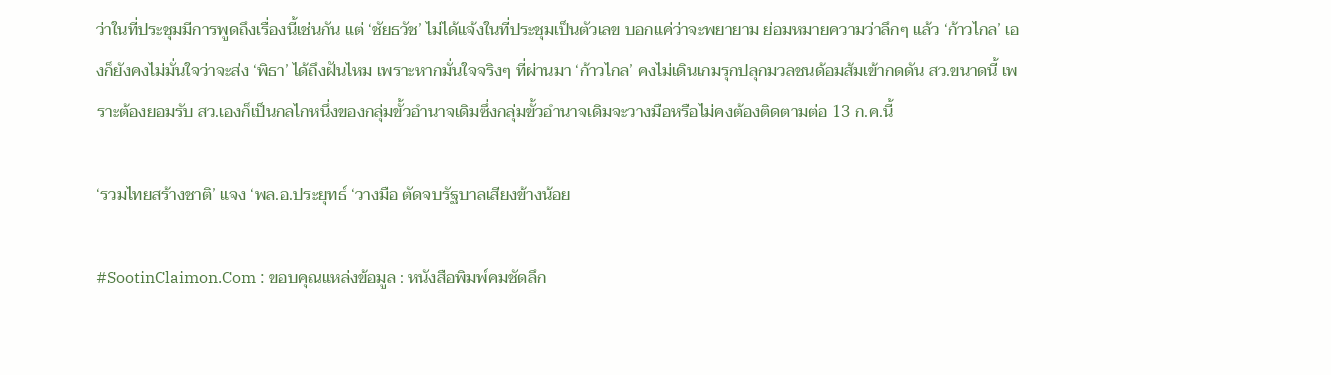ว่าในที่ประชุมมีการพูดถึงเรื่องนี้เช่นกัน แต่ ‘ชัยธวัช’ ไม่ได้แจ้งในที่ประชุมเป็นตัวเลข บอกแค่ว่าจะพยายาม ย่อมหมายความว่าลึกๆ แล้ว ‘ก้าวไกล’ เองก็ยังคงไม่มั่นใจว่าจะส่ง ‘พิธา’ ได้ถึงฝันไหม เพราะหากมั่นใจจริงๆ ที่ผ่านมา ‘ก้าวไกล’ คงไม่เดินเกมรุกปลุกมวลชนด้อมส้มเข้ากดดัน สว.ขนาดนี้ เพราะต้องยอมรับ สว.เองก็เป็นกลไกหนึ่งของกลุ่มขั้วอำนาจเดิมซึ่งกลุ่มขั้วอำนาจเดิมจะวางมือหรือไม่คงต้องติดตามต่อ 13 ก.ค.นี้

‘รวมไทยสร้างชาติ’ แจง ‘พล.อ.ประยุทธ์ ‘วางมือ ตัดจบรัฐบาลเสียงข้างน้อย

#SootinClaimon.Com : ขอบคุณแหล่งข้อมูล : หนังสือพิมพ์คมชัดลึก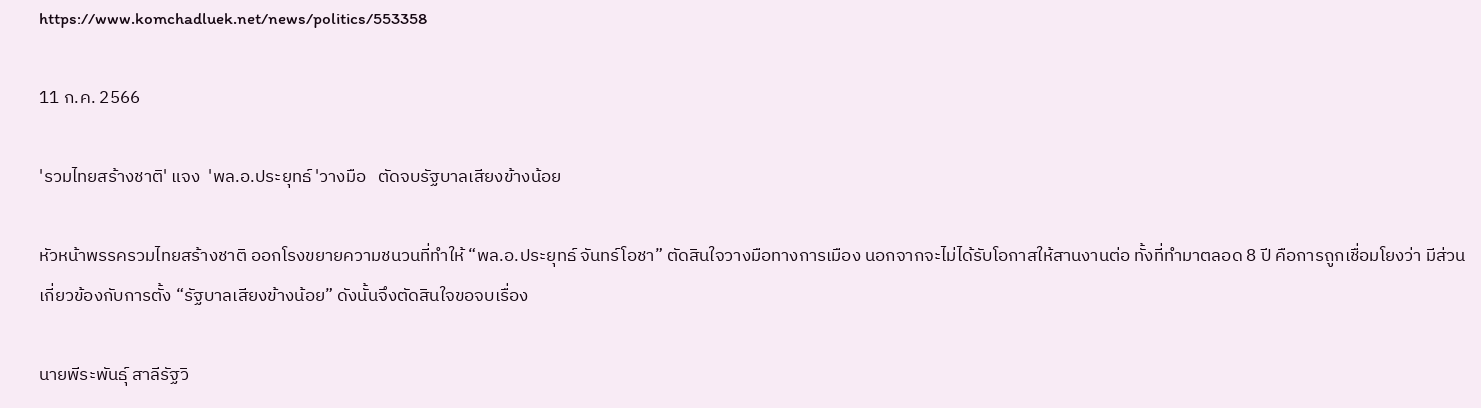https://www.komchadluek.net/news/politics/553358

11 ก.ค. 2566

'รวมไทยสร้างชาติ' แจง  'พล.อ.ประยุทธ์ 'วางมือ   ตัดจบรัฐบาลเสียงข้างน้อย

หัวหน้าพรรครวมไทยสร้างชาติ ออกโรงขยายความชนวนที่ทำให้ “พล.อ.ประยุทธ์ จันทร์โอชา” ตัดสินใจวางมือทางการเมือง นอกจากจะไม่ได้รับโอกาสให้สานงานต่อ ทั้งที่ทำมาตลอด 8 ปี คือการถูกเชื่อมโยงว่า มีส่วนเกี่ยวข้องกับการตั้ง “รัฐบาลเสียงข้างน้อย” ดังนั้นจึงตัดสินใจขอจบเรื่อง

นายพีระพันธุ์ สาลีรัฐวิ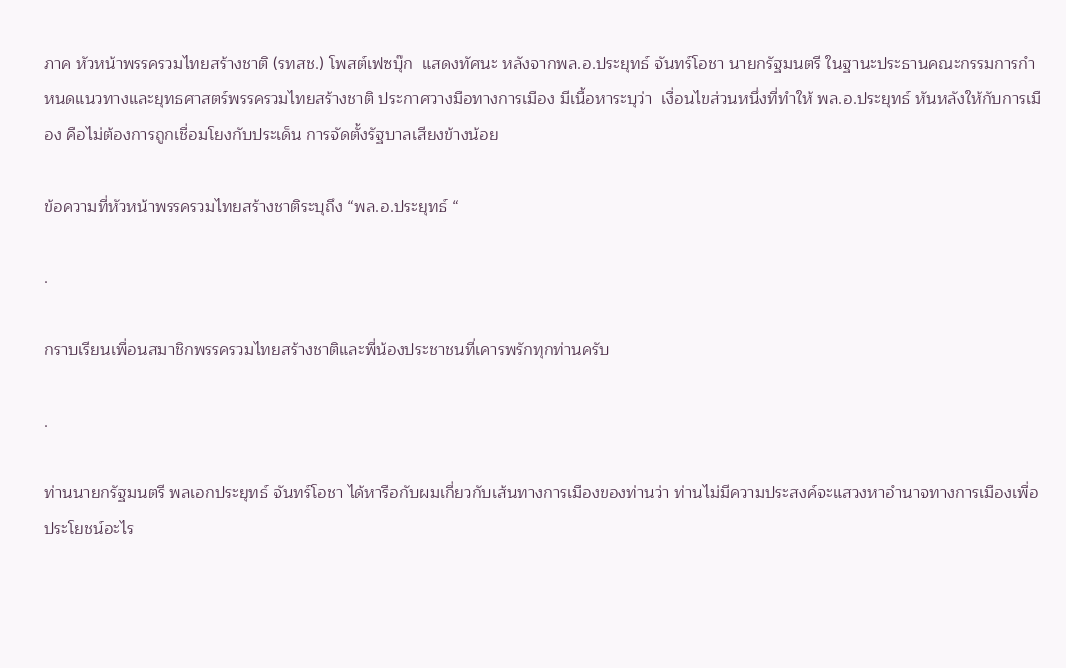ภาค หัวหน้าพรรครวมไทยสร้างชาติ (รทสช.) โพสต์เฟซบุ๊ก  แสดงทัศนะ หลังจากพล.อ.ประยุทธ์ จันทร์โอชา นายกรัฐมนตรี ในฐานะประธานคณะกรรมการกำหนดแนวทางและยุทธศาสตร์พรรครวมไทยสร้างชาติ ประกาศวางมือทางการเมือง มีเนื้อหาระบุว่า  เงื่อนไขส่วนหนึ่งที่ทำให้ พล.อ.ประยุทธ์ หันหลังให้กับการเมือง คือไม่ต้องการถูกเชื่อมโยงกับประเด็น การจัดตั้งรัฐบาลเสียงข้างน้อย

ข้อความที่หัวหน้าพรรครวมไทยสร้างชาติระบุถึง “พล.อ.ประยุทธ์ “

.

กราบเรียนเพื่อนสมาชิกพรรครวมไทยสร้างชาติและพี่น้องประชาชนที่เคารพรักทุกท่านครับ

.

ท่านนายกรัฐมนตรี พลเอกประยุทธ์ จันทร์โอชา ได้หารือกับผมเกี่ยวกับเส้นทางการเมืองของท่านว่า ท่านไม่มีความประสงค์จะแสวงหาอำนาจทางการเมืองเพื่อประโยชน์อะไร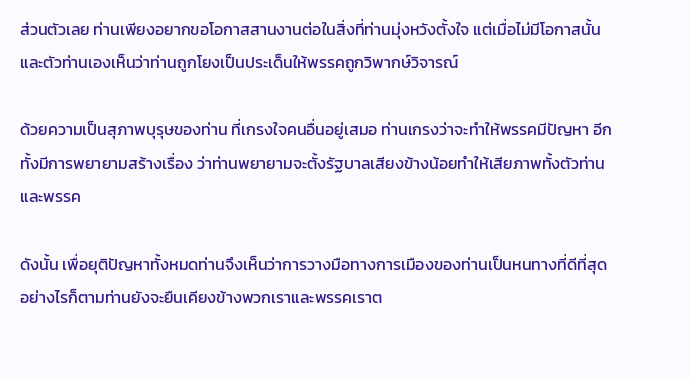ส่วนตัวเลย ท่านเพียงอยากขอโอกาสสานงานต่อในสิ่งที่ท่านมุ่งหวังตั้งใจ แต่เมื่อไม่มีโอกาสนั้นและตัวท่านเองเห็นว่าท่านถูกโยงเป็นประเด็นให้พรรคถูกวิพากษ์วิจารณ์

ด้วยความเป็นสุภาพบุรุษของท่าน ที่เกรงใจคนอื่นอยู่เสมอ ท่านเกรงว่าจะทำให้พรรคมีปัญหา อีกทั้งมีการพยายามสร้างเรื่อง ว่าท่านพยายามจะตั้งรัฐบาลเสียงข้างน้อยทำให้เสียภาพทั้งตัวท่านและพรรค

ดังนั้น เพื่อยุติปัญหาทั้งหมดท่านจึงเห็นว่าการวางมือทางการเมืองของท่านเป็นหนทางที่ดีที่สุด อย่างไรก็ตามท่านยังจะยืนเคียงข้างพวกเราและพรรคเราต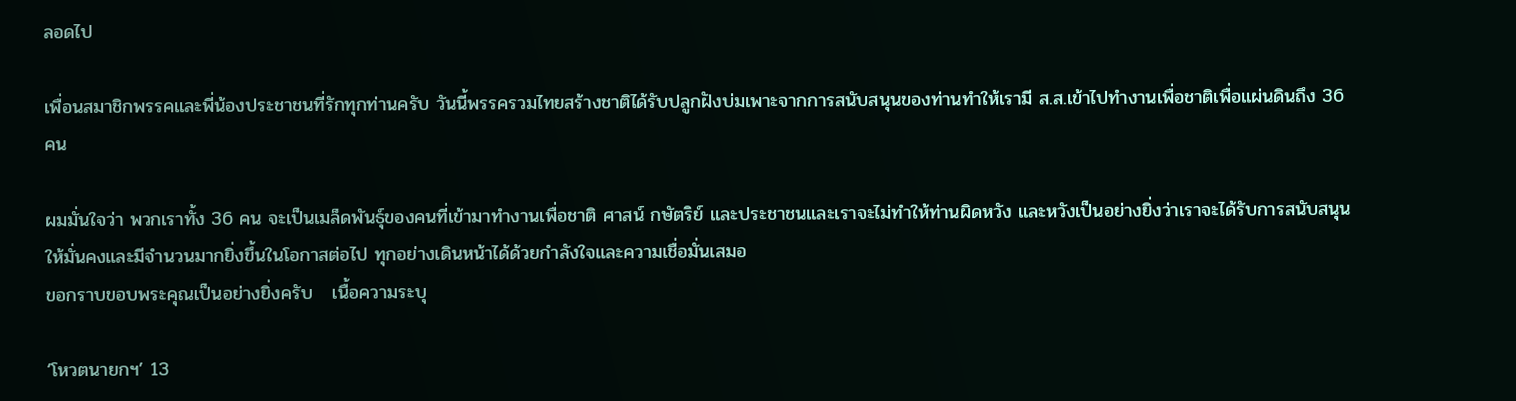ลอดไป

เพื่อนสมาชิกพรรคและพี่น้องประชาชนที่รักทุกท่านครับ วันนี้พรรครวมไทยสร้างชาติได้รับปลูกฝังบ่มเพาะจากการสนับสนุนของท่านทำให้เรามี ส.ส.เข้าไปทำงานเพื่อชาติเพื่อแผ่นดินถึง 36 คน

ผมมั่นใจว่า พวกเราทั้ง 36 คน จะเป็นเมล็ดพันธุ์ของคนที่เข้ามาทำงานเพื่อชาติ ศาสน์ กษัตริย์ และประชาชนและเราจะไม่ทำให้ท่านผิดหวัง และหวังเป็นอย่างยิ่งว่าเราจะได้รับการสนับสนุนให้มั่นคงและมีจำนวนมากยิ่งขึ้นในโอกาสต่อไป ทุกอย่างเดินหน้าได้ด้วยกำลังใจและความเชื่อมั่นเสมอ
ขอกราบขอบพระคุณเป็นอย่างยิ่งครับ   เนื้อความระบุ

‘โหวตนายกฯ’ 13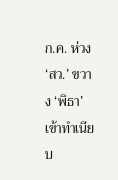ก.ค. ห่วง ‘สว.’ ขวาง ‘พิธา’ เข้าทำเนียบ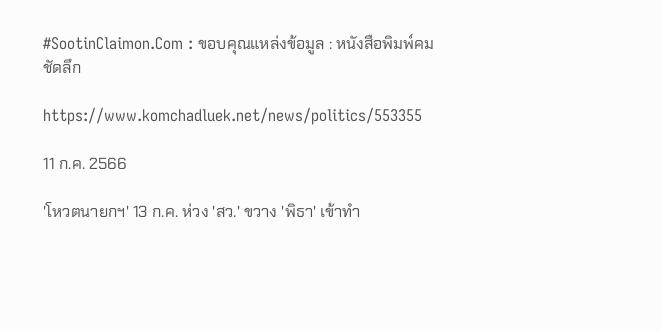#SootinClaimon.Com : ขอบคุณแหล่งข้อมูล : หนังสือพิมพ์คมชัดลึก

https://www.komchadluek.net/news/politics/553355

11 ก.ค. 2566

'โหวตนายกฯ' 13 ก.ค. ห่วง 'สว.' ขวาง 'พิธา' เข้าทำ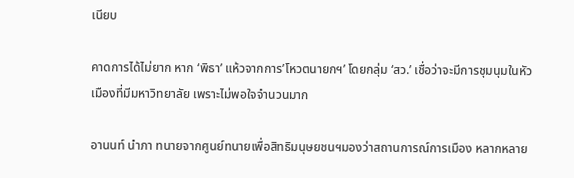เนียบ

คาดการได้ไม่ยาก หาก ‘พิธา’ แห้วจากการ’โหวตนายกฯ’ โดยกลุ่ม ‘สว.’ เชื่อว่าจะมีการชุมนุมในหัวเมืองที่มีมหาวิทยาลัย เพราะไม่พอใจจำนวนมาก

อานนท์ นำภา ทนายจากศูนย์ทนายเพื่อสิทธิมนุษยชนฯมองว่าสถานการณ์การเมือง หลากหลาย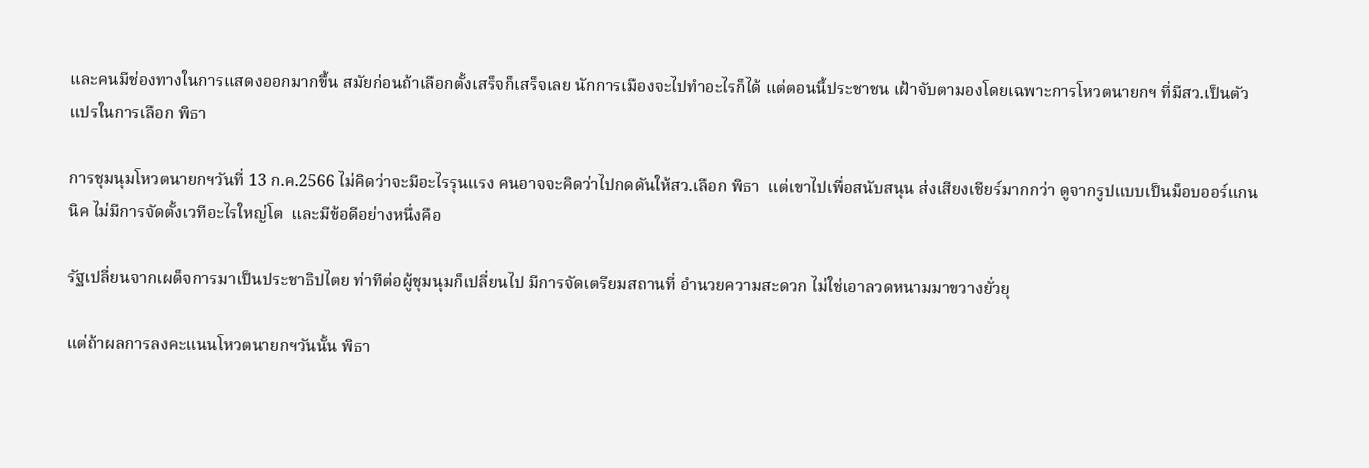และคนมีช่องทางในการแสดงออกมากขึ้น สมัยก่อนถ้าเลือกตั้งเสร็จก็เสร็จเลย นักการเมืองจะไปทำอะไรก็ได้ แต่ตอนนี้ประชาชน เฝ้าจับตามองโดยเฉพาะการโหวตนายกฯ ที่มีสว.เป็นตัวแปรในการเลือก พิธา

การชุมนุมโหวตนายกฯวันที่ 13 ก.ค.2566 ไม่คิดว่าจะมีอะไรรุนแรง คนอาจจะคิดว่าไปกดดันให้สว.เลือก พิธา  แต่เขาไปเพื่อสนับสนุน ส่งเสียงเชียร์มากกว่า ดูจากรูปแบบเป็นม็อบออร์แกนนิค ไม่มีการจัดตั้งเวทีอะไรใหญ่โต  และมีข้อดีอย่างหนึ่งคือ

รัฐเปลี่ยนจากเผด็จการมาเป็นประชาธิปไตย ท่าทีต่อผู้ชุมนุมก็เปลี่ยนไป มีการจัดเตรียมสถานที่ อำนวยความสะดวก ไม่ใช่เอาลวดหนามมาขวางยั่วยุ

แต่ถ้าผลการลงคะแนนโหวตนายกฯวันนั้น พิธา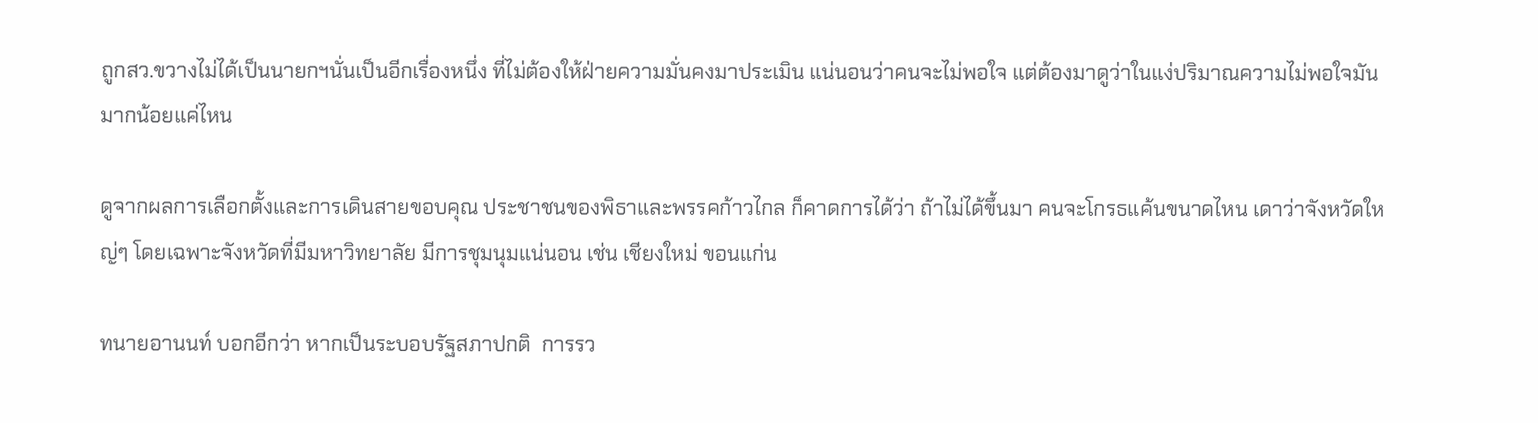ถูกสว.ขวางไม่ได้เป็นนายกฯนั่นเป็นอีกเรื่องหนึ่ง ที่ไม่ต้องให้ฝ่ายความมั่นคงมาประเมิน แน่นอนว่าคนจะไม่พอใจ แต่ต้องมาดูว่าในแง่ปริมาณความไม่พอใจมันมากน้อยแค่ไหน

ดูจากผลการเลือกตั้งและการเดินสายขอบคุณ ประชาชนของพิธาและพรรคก้าวไกล ก็คาดการได้ว่า ถ้าไม่ได้ขึ้นมา คนจะโกรธแค้นขนาดไหน เดาว่าจังหวัดใหญ่ๆ โดยเฉพาะจังหวัดที่มีมหาวิทยาลัย มีการชุมนุมแน่นอน เช่น เชียงใหม่ ขอนแก่น

ทนายอานนท์ บอกอีกว่า หากเป็นระบอบรัฐสภาปกติ  การรว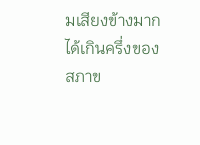มเสียงข้างมากได้เกินครึ่งของสภาข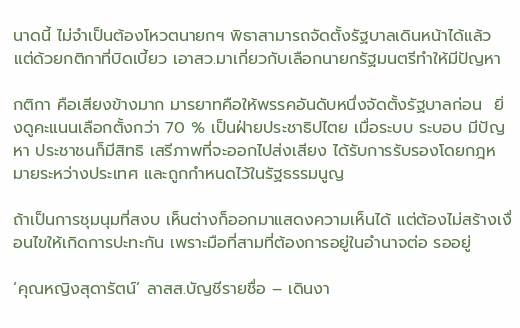นาดนี้ ไม่จำเป็นต้องโหวตนายกฯ พิธาสามารถจัดตั้งรัฐบาลเดินหน้าได้แล้ว แต่ด้วยกติกาที่บิดเบี้ยว เอาสว.มาเกี่ยวกับเลือกนายกรัฐมนตรีทำให้มีปัญหา

กติกา คือเสียงข้างมาก มารยาทคือให้พรรคอันดับหนึ่งจัดตั้งรัฐบาลก่อน  ยิ่งดูคะแนนเลือกตั้งกว่า 70 % เป็นฝ่ายประชาธิปไตย เมื่อระบบ ระบอบ มีปัญหา ประชาชนก็มีสิทธิ เสรีภาพที่จะออกไปส่งเสียง ได้รับการรับรองโดยกฎหมายระหว่างประเทศ และถูกกำหนดไว้ในรัฐธรรมนูญ

ถ้าเป็นการชุมนุมที่สงบ เห็นต่างก็ออกมาแสดงความเห็นได้ แต่ต้องไม่สร้างเงื่อนไขให้เกิดการปะทะกัน เพราะมือที่สามที่ต้องการอยู่ในอำนาจต่อ รออยู่

‘คุณหญิงสุดารัตน์’ ลาสส.บัญชีรายชื่อ – เดินงา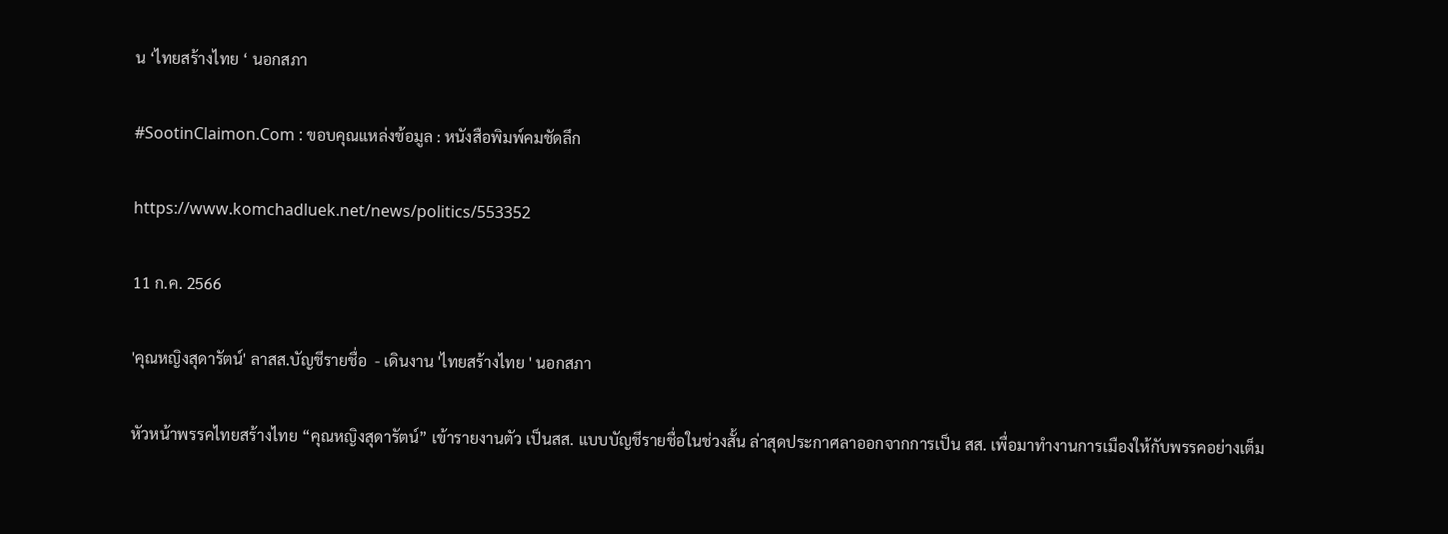น ‘ไทยสร้างไทย ‘ นอกสภา

#SootinClaimon.Com : ขอบคุณแหล่งข้อมูล : หนังสือพิมพ์คมชัดลึก

https://www.komchadluek.net/news/politics/553352

11 ก.ค. 2566

'คุณหญิงสุดารัตน์' ลาสส.บัญชีรายชื่อ  - เดินงาน 'ไทยสร้างไทย ' นอกสภา

หัวหน้าพรรคไทยสร้างไทย “คุณหญิงสุดารัตน์” เข้ารายงานตัว เป็นสส. แบบบัญชีรายชื่อในช่วงสั้น ล่าสุดประกาศลาออกจากการเป็น สส. เพื่อมาทำงานการเมืองให้กับพรรคอย่างเต็ม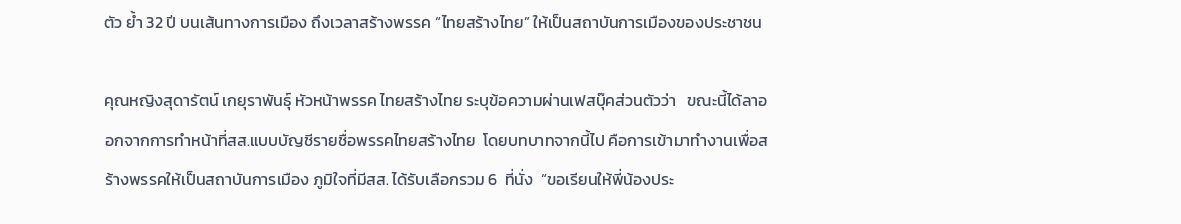ตัว ย้ำ 32 ปี บนเส้นทางการเมือง ถึงเวลาสร้างพรรค “ไทยสร้างไทย” ให้เป็นสถาบันการเมืองของประชาชน

คุณหญิงสุดารัตน์ เกยุราพันธุ์ หัวหน้าพรรค ไทยสร้างไทย ระบุข้อความผ่านเฟสบุ๊คส่วนตัวว่า   ขณะนี้ได้ลาออกจากการทำหน้าที่สส.แบบบัญชีรายชื่อพรรคไทยสร้างไทย  โดยบทบาทจากนี้ไป คือการเข้ามาทำงานเพื่อสร้างพรรคให้เป็นสถาบันการเมือง ภูมิใจที่มีสส. ได้รับเลือกรวม 6  ที่นั่ง  “ขอเรียนให้พี่น้องประ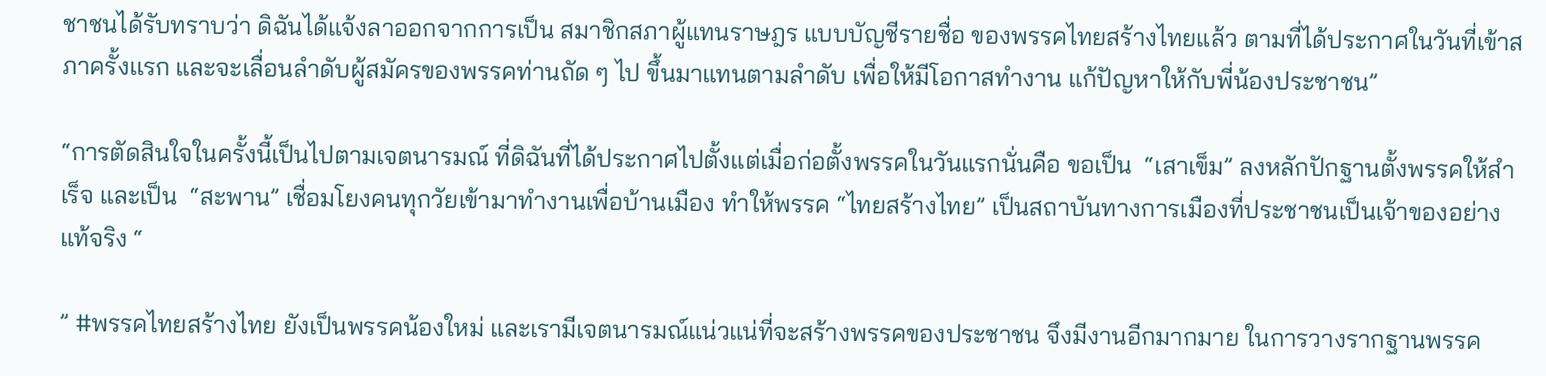ชาชนได้รับทราบว่า ดิฉันได้แจ้งลาออกจากการเป็น สมาชิกสภาผู้แทนราษฎร แบบบัญชีรายชื่อ ของพรรคไทยสร้างไทยแล้ว ตามที่ได้ประกาศในวันที่เข้าสภาครั้งเเรก และจะเลื่อนลำดับผู้สมัครของพรรคท่านถัด ๆ ไป ขึ้นมาแทนตามลำดับ เพื่อให้มีโอกาสทำงาน แก้ปัญหาให้กับพี่น้องประชาชน”

“การตัดสินใจในครั้งนี้เป็นไปตามเจตนารมณ์ ที่ดิฉันที่ได้ประกาศไปตั้งแต่เมื่อก่อตั้งพรรคในวันแรกนั่นคือ ขอเป็น  “เสาเข็ม” ลงหลักปักฐานตั้งพรรคให้สำเร็จ และเป็น  “สะพาน” เชื่อมโยงคนทุกวัยเข้ามาทำงานเพื่อบ้านเมือง ทำให้พรรค “ไทยสร้างไทย” เป็นสถาบันทางการเมืองที่ประชาชนเป็นเจ้าของอย่างแท้จริง “

” #พรรคไทยสร้างไทย ยังเป็นพรรคน้องใหม่ และเรามีเจตนารมณ์แน่วแน่ที่จะสร้างพรรคของประชาชน จึงมีงานอีกมากมาย ในการวางรากฐานพรรค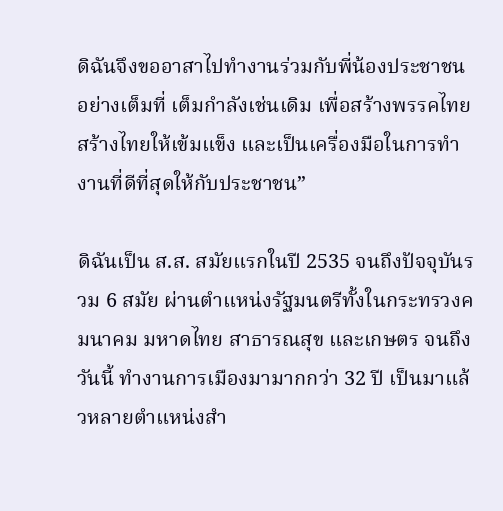ดิฉันจึงขออาสาไปทำงานร่วมกับพี่น้องประชาชน อย่างเต็มที่ เต็มกำลังเช่นเดิม เพื่อสร้างพรรคไทยสร้างไทยให้เข้มแข็ง และเป็นเครื่องมือในการทำงานที่ดีที่สุดให้กับประชาชน”

ดิฉันเป็น ส.ส. สมัยแรกในปี 2535 จนถึงปัจจุบันรวม 6 สมัย ผ่านตำแหน่งรัฐมนตรีทั้งในกระทรวงคมนาคม มหาดไทย สาธารณสุข และเกษตร จนถึงวันนี้ ทำงานการเมืองมามากกว่า 32 ปี เป็นมาแล้วหลายตำแหน่งสำ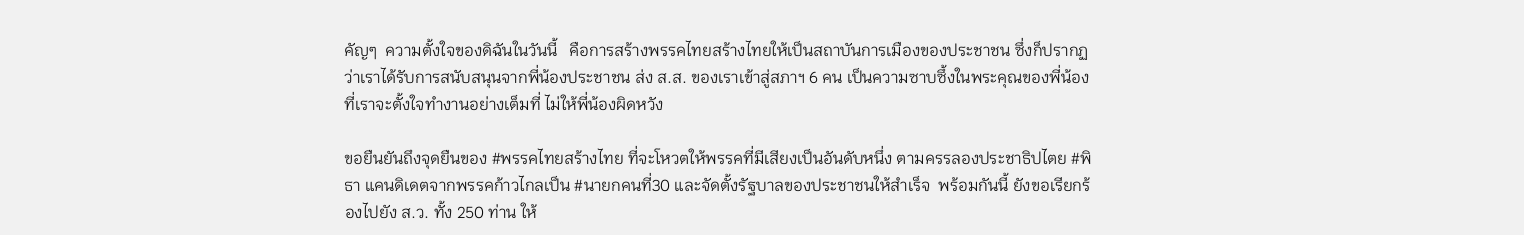คัญๆ  ความตั้งใจของดิฉันในวันนี้   คือการสร้างพรรคไทยสร้างไทยให้เป็นสถาบันการเมืองของประชาชน ซึ่งก็ปรากฏว่าเราได้รับการสนับสนุนจากพี่น้องประชาชน ส่ง ส.ส. ของเราเข้าสู่สภาฯ 6 คน เป็นความซาบซึ้งในพระคุณของพี่น้อง ที่เราจะตั้งใจทำงานอย่างเต็มที่ ไม่ให้พี่น้องผิดหวัง

ขอยืนยันถึงจุดยืนของ #พรรคไทยสร้างไทย ที่จะโหวตให้พรรคที่มีเสียงเป็นอันดับหนึ่ง ตามครรลองประชาธิปไตย #พิธา แคนดิเดตจากพรรคก้าวไกลเป็น #นายกคนที่30 และจัดตั้งรัฐบาลของประชาชนให้สำเร็จ  พร้อมกันนี้ ยังขอเรียกร้องไปยัง ส.ว. ทั้ง 250 ท่าน ให้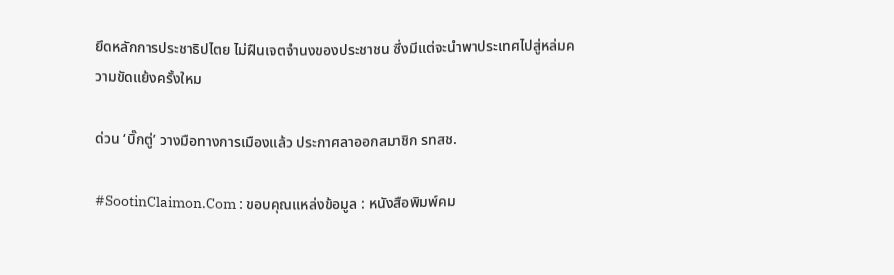ยึดหลักการประชาธิปไตย ไม่ฝืนเจตจำนงของประชาชน ซึ่งมีแต่จะนำพาประเทศไปสู่หล่มความขัดแย้งครั้งใหม

ด่วน ‘บิ๊กตู่’ วางมือทางการเมืองแล้ว ประกาศลาออกสมาชิก รทสช.

#SootinClaimon.Com : ขอบคุณแหล่งข้อมูล : หนังสือพิมพ์คม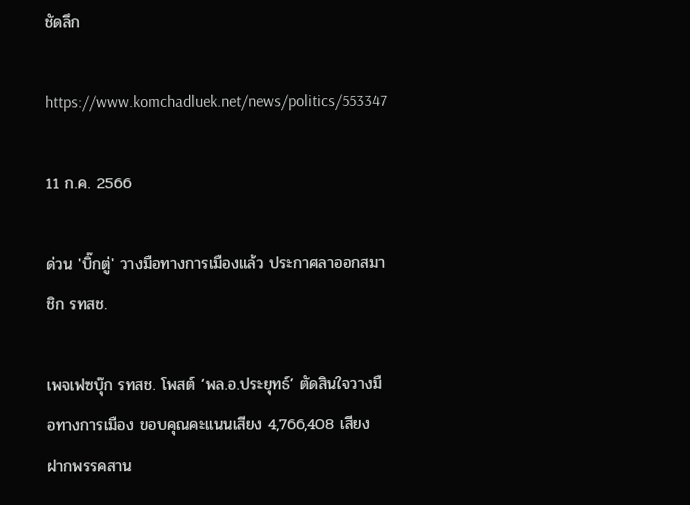ชัดลึก

https://www.komchadluek.net/news/politics/553347

11 ก.ค. 2566

ด่วน 'บิ๊กตู่' วางมือทางการเมืองแล้ว ประกาศลาออกสมาชิก รทสช.

เพจเฟซบุ๊ก รทสช. โพสต์ ‘พล.อ.ประยุทธ์’ ตัดสินใจวางมือทางการเมือง ขอบคุณคะแนนเสียง 4,766,408 เสียง ฝากพรรคสาน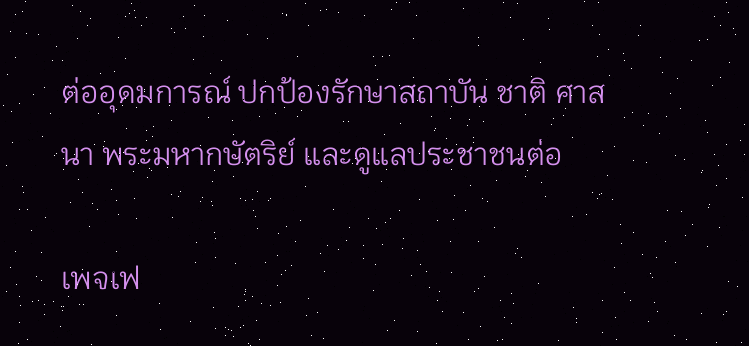ต่ออุดมการณ์ ปกป้องรักษาสถาบัน ชาติ ศาสนา พระมหากษัตริย์ และดูแลประชาชนต่อ

เพจเฟ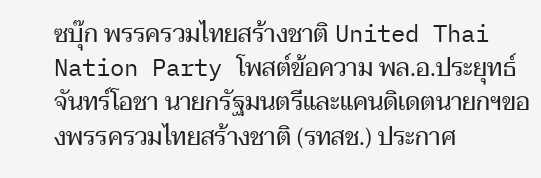ซบุ๊ก พรรครวมไทยสร้างชาติ United Thai Nation Party โพสต์ข้อความ พล.อ.ประยุทธ์ จันทร์โอชา นายกรัฐมนตรีและแคนดิเดตนายกฯของพรรครวมไทยสร้างชาติ (รทสช.) ประกาศ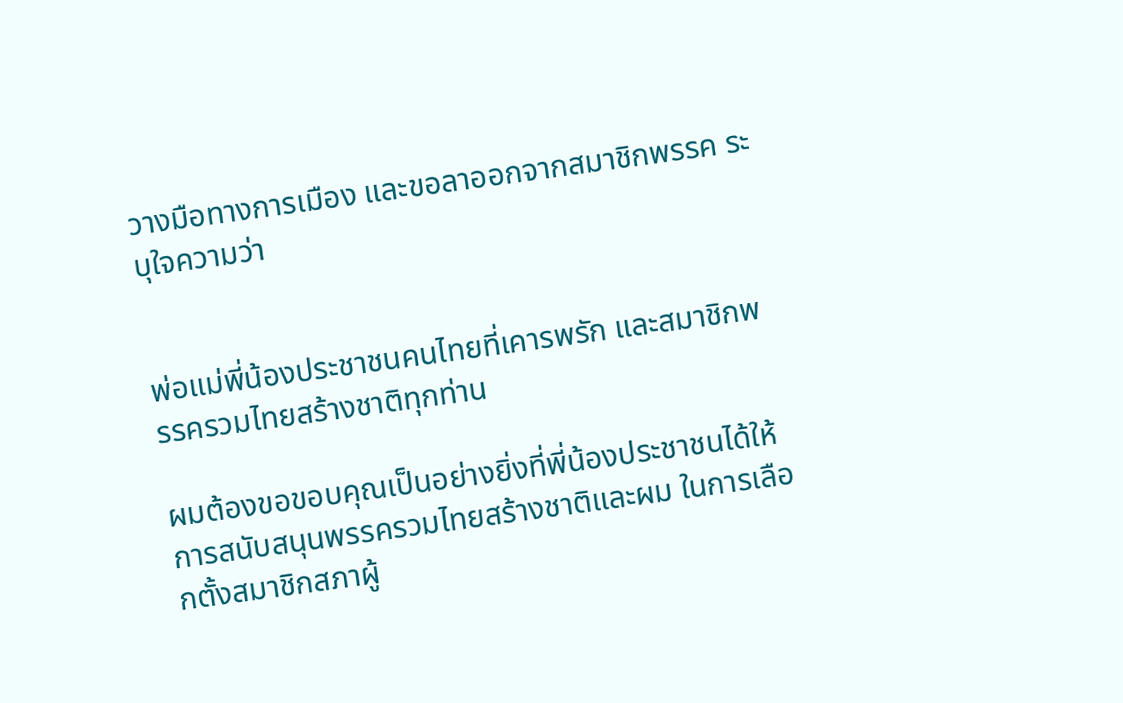วางมือทางการเมือง และขอลาออกจากสมาชิกพรรค ระบุใจความว่า


พ่อแม่พี่น้องประชาชนคนไทยที่เคารพรัก และสมาชิกพรรครวมไทยสร้างชาติทุกท่าน

ผมต้องขอขอบคุณเป็นอย่างยิ่งที่พี่น้องประชาชนได้ให้การสนับสนุนพรรครวมไทยสร้างชาติและผม ในการเลือกตั้งสมาชิกสภาผู้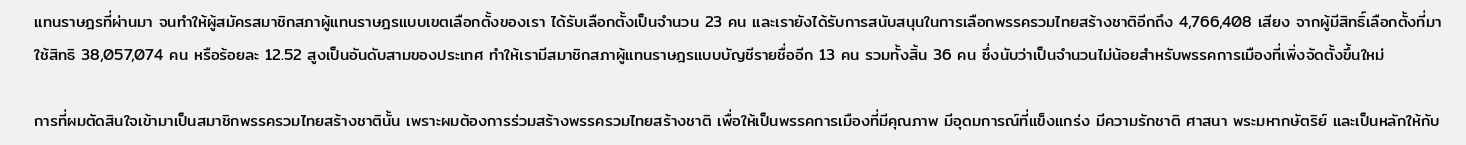แทนราษฎรที่ผ่านมา จนทำให้ผู้สมัครสมาชิกสภาผู้แทนราษฎรแบบเขตเลือกตั้งของเรา ได้รับเลือกตั้งเป็นจำนวน 23 คน และเรายังได้รับการสนับสนุนในการเลือกพรรครวมไทยสร้างชาติอีกถึง 4,766,408 เสียง จากผู้มีสิทธิ์เลือกตั้งที่มาใช้สิทธิ 38,057,074 คน หรือร้อยละ 12.52 สูงเป็นอันดับสามของประเทศ ทำให้เรามีสมาชิกสภาผู้แทนราษฎรแบบบัญชีรายชื่ออีก 13 คน รวมทั้งสิ้น 36 คน ซึ่งนับว่าเป็นจำนวนไม่น้อยสำหรับพรรคการเมืองที่เพิ่งจัดตั้งขึ้นใหม่

การที่ผมตัดสินใจเข้ามาเป็นสมาชิกพรรครวมไทยสร้างชาตินั้น เพราะผมต้องการร่วมสร้างพรรครวมไทยสร้างชาติ เพื่อให้เป็นพรรคการเมืองที่มีคุณภาพ มีอุดมการณ์ที่แข็งแกร่ง มีความรักชาติ ศาสนา พระมหากษัตริย์ และเป็นหลักให้กับ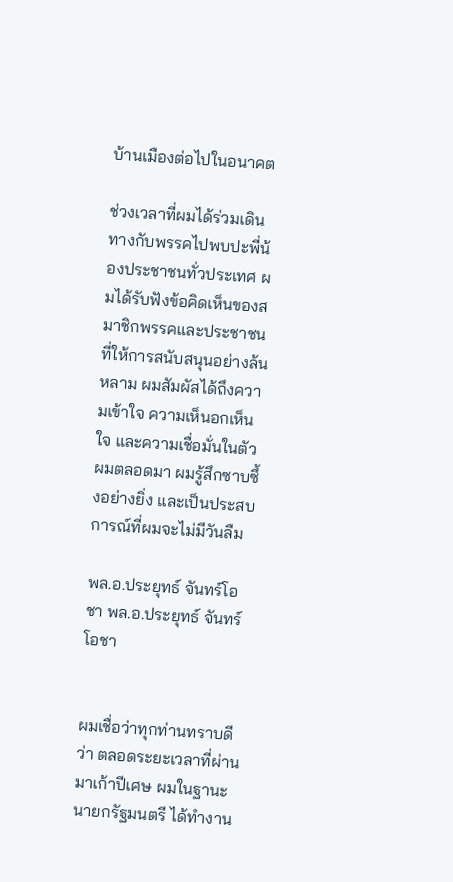บ้านเมืองต่อไปในอนาคต

ช่วงเวลาที่ผมได้ร่วมเดินทางกับพรรคไปพบปะพี่น้องประชาชนทั่วประเทศ ผมได้รับฟังข้อคิดเห็นของสมาชิกพรรคและประชาชนที่ให้การสนับสนุนอย่างล้นหลาม ผมสัมผัสได้ถึงความเข้าใจ ความเห็นอกเห็นใจ และความเชื่อมั่นในตัวผมตลอดมา ผมรู้สึกซาบซึ้งอย่างยิ่ง และเป็นประสบการณ์ที่ผมจะไม่มีวันลืม

พล.อ.ประยุทธ์ จันทร์โอชา พล.อ.ประยุทธ์ จันทร์โอชา


ผมเชื่อว่าทุกท่านทราบดีว่า ตลอดระยะเวลาที่ผ่านมาเก้าปีเศษ ผมในฐานะนายกรัฐมนตรี ได้ทำงาน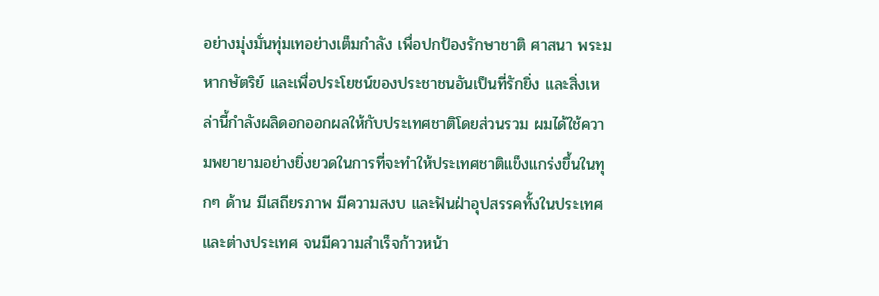อย่างมุ่งมั่นทุ่มเทอย่างเต็มกำลัง เพื่อปกป้องรักษาชาติ ศาสนา พระมหากษัตริย์ และเพื่อประโยชน์ของประชาชนอันเป็นที่รักยิ่ง และสิ่งเหล่านี้กำลังผลิดอกออกผลให้กับประเทศชาติโดยส่วนรวม ผมได้ใช้ความพยายามอย่างยิ่งยวดในการที่จะทำให้ประเทศชาติแข็งแกร่งขึ้นในทุกๆ ด้าน มีเสถียรภาพ มีความสงบ และฟันฝ่าอุปสรรคทั้งในประเทศและต่างประเทศ จนมีความสำเร็จก้าวหน้า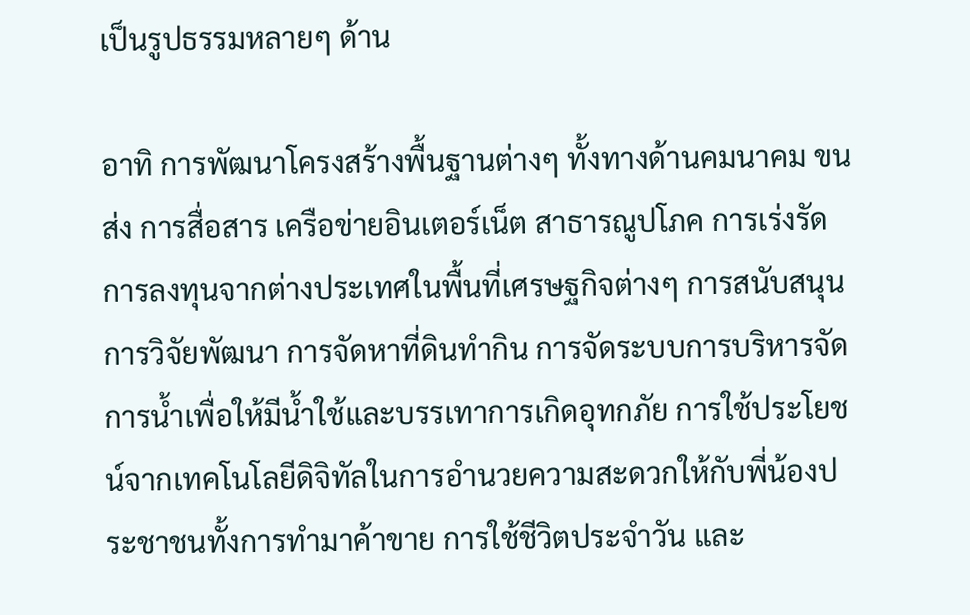เป็นรูปธรรมหลายๆ ด้าน

อาทิ การพัฒนาโครงสร้างพื้นฐานต่างๆ ทั้งทางด้านคมนาคม ขนส่ง การสื่อสาร เครือข่ายอินเตอร์เน็ต สาธารณูปโภค การเร่งรัดการลงทุนจากต่างประเทศในพื้นที่เศรษฐกิจต่างๆ การสนับสนุนการวิจัยพัฒนา การจัดหาที่ดินทำกิน การจัดระบบการบริหารจัดการน้ำเพื่อให้มีน้ำใช้และบรรเทาการเกิดอุทกภัย การใช้ประโยชน์จากเทคโนโลยีดิจิทัลในการอำนวยความสะดวกให้กับพี่น้องประชาชนทั้งการทำมาค้าขาย การใช้ชีวิตประจำวัน และ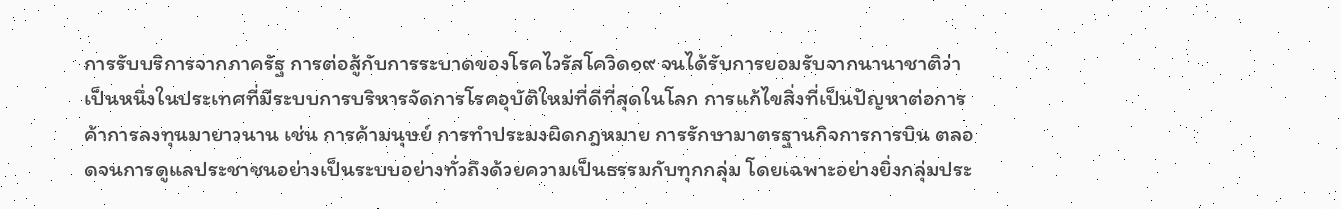การรับบริการจากภาครัฐ การต่อสู้กับการระบาดของโรคไวรัสโควิด๑๙ จนได้รับการยอมรับจากนานาชาติว่าเป็นหนึ่งในประเทศที่มีระบบการบริหารจัดการโรคอุบัติใหม่ที่ดีที่สุดในโลก การแก้ไขสิ่งที่เป็นปัญหาต่อการค้าการลงทุนมายาวนาน เช่น การค้ามนุษย์ การทำประมงผิดกฎหมาย การรักษามาตรฐานกิจการการบิน ตลอดจนการดูแลประชาชนอย่างเป็นระบบอย่างทั่วถึงด้วยความเป็นธรรมกับทุกกลุ่ม โดยเฉพาะอย่างยิ่งกลุ่มประ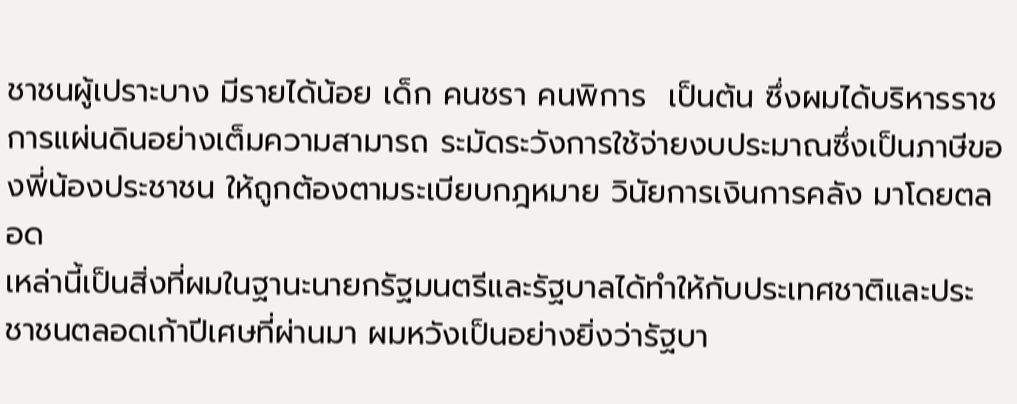ชาชนผู้เปราะบาง มีรายได้น้อย เด็ก คนชรา คนพิการ  เป็นต้น ซึ่งผมได้บริหารราชการแผ่นดินอย่างเต็มความสามารถ ระมัดระวังการใช้จ่ายงบประมาณซึ่งเป็นภาษีของพี่น้องประชาชน ให้ถูกต้องตามระเบียบกฎหมาย วินัยการเงินการคลัง มาโดยตลอด
เหล่านี้เป็นสิ่งที่ผมในฐานะนายกรัฐมนตรีและรัฐบาลได้ทำให้กับประเทศชาติและประชาชนตลอดเก้าปีเศษที่ผ่านมา ผมหวังเป็นอย่างยิ่งว่ารัฐบา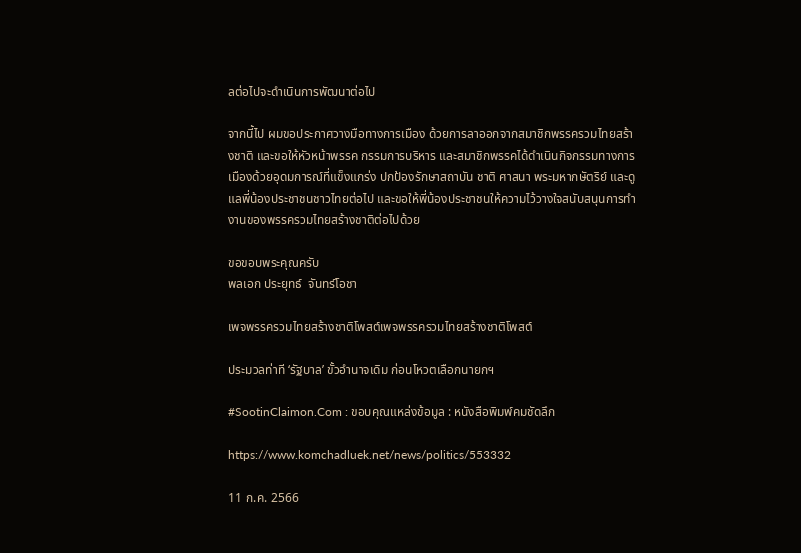ลต่อไปจะดำเนินการพัฒนาต่อไป

จากนี้ไป ผมขอประกาศวางมือทางการเมือง ด้วยการลาออกจากสมาชิกพรรครวมไทยสร้างชาติ และขอให้หัวหน้าพรรค กรรมการบริหาร และสมาชิกพรรคได้ดำเนินกิจกรรมทางการเมืองด้วยอุดมการณ์ที่แข็งแกร่ง ปกป้องรักษาสถาบัน ชาติ ศาสนา พระมหากษัตริย์ และดูแลพี่น้องประชาชนชาวไทยต่อไป และขอให้พี่น้องประชาชนให้ความไว้วางใจสนับสนุนการทำงานของพรรครวมไทยสร้างชาติต่อไปด้วย

ขอขอบพระคุณครับ
พลเอก ประยุทธ์  จันทร์โอชา

เพจพรรครวมไทยสร้างชาติโพสต์เพจพรรครวมไทยสร้างชาติโพสต์

ประมวลท่าที ‘รัฐบาล’ ขั้วอำนาจเดิม ก่อนโหวตเลือกนายกฯ

#SootinClaimon.Com : ขอบคุณแหล่งข้อมูล : หนังสือพิมพ์คมชัดลึก

https://www.komchadluek.net/news/politics/553332

11 ก.ค. 2566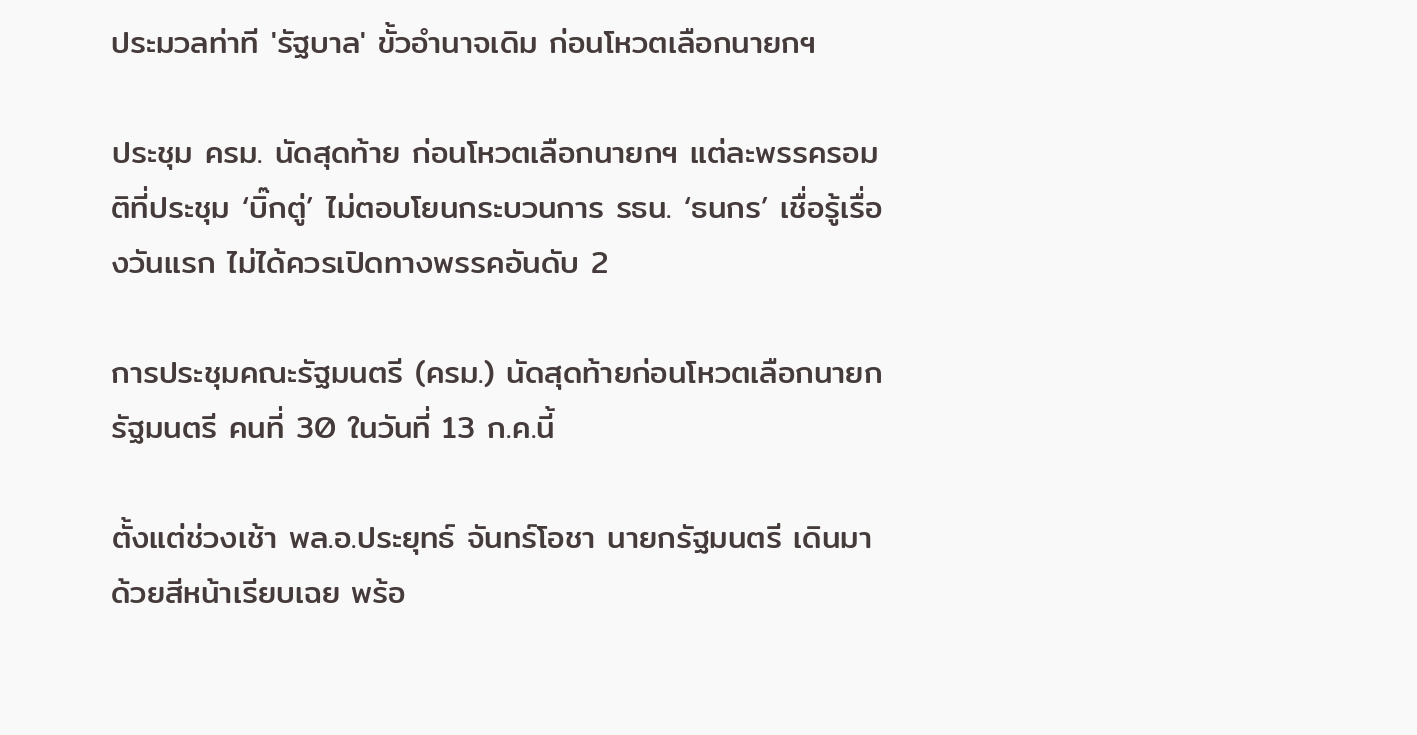ประมวลท่าที 'รัฐบาล' ขั้วอำนาจเดิม ก่อนโหวตเลือกนายกฯ

ประชุม ครม. นัดสุดท้าย ก่อนโหวตเลือกนายกฯ แต่ละพรรครอมติที่ประชุม ‘บิ๊กตู่’ ไม่ตอบโยนกระบวนการ รธน. ‘ธนกร’ เชื่อรู้เรื่องวันแรก ไม่ได้ควรเปิดทางพรรคอันดับ 2

การประชุมคณะรัฐมนตรี (ครม.) นัดสุดท้ายก่อนโหวตเลือกนายกรัฐมนตรี คนที่ 30 ในวันที่ 13 ก.ค.นี้

ตั้งแต่ช่วงเช้า พล.อ.ประยุทธ์ จันทร์โอชา นายกรัฐมนตรี เดินมาด้วยสีหน้าเรียบเฉย พร้อ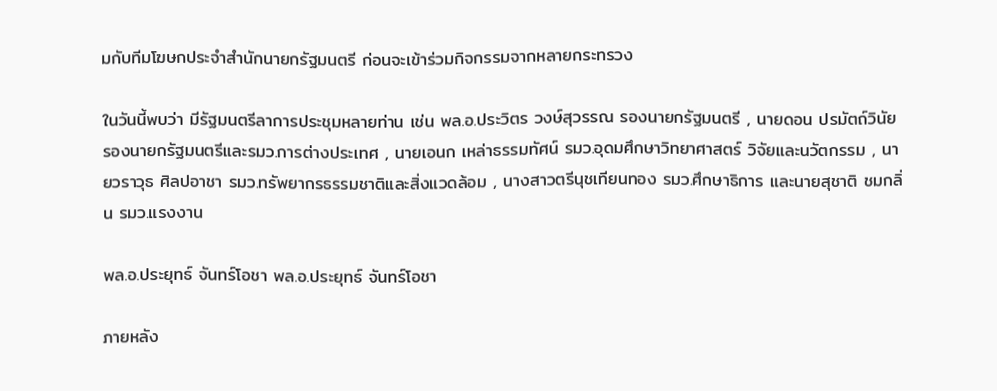มกับทีมโฆษกประจำสำนักนายกรัฐมนตรี ก่อนจะเข้าร่วมกิจกรรมจากหลายกระทรวง

ในวันนี้พบว่า มีรัฐมนตรีลาการประชุมหลายท่าน เช่น พล.อ.ประวิตร วงษ์สุวรรณ รองนายกรัฐมนตรี , นายดอน ปรมัตถ์วินัย รองนายกรัฐมนตรีและรมว.การต่างประเทศ , นายเอนก เหล่าธรรมทัศน์ รมว.อุดมศึกษาวิทยาศาสตร์ วิจัยและนวัตกรรม , นายวราวุธ ศิลปอาชา รมว.ทรัพยากรธรรมชาติและสิ่งแวดล้อม , นางสาวตรีนุชเทียนทอง รมว.ศึกษาธิการ และนายสุชาติ ชมกลิ่น รมว.แรงงาน

พล.อ.ประยุทธ์ จันทร์โอชา พล.อ.ประยุทธ์ จันทร์โอชา

ภายหลัง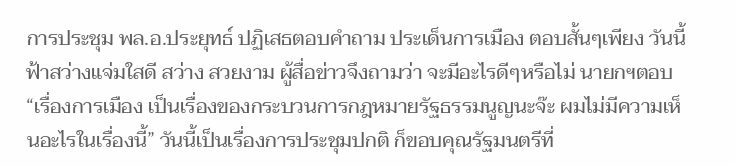การประชุม พล.อ.ประยุทธ์ ปฏิเสธตอบคำถาม ประเด็นการเมือง ตอบสั้นๆเพียง วันนี้ ฟ้าสว่างแจ่มใสดี สว่าง สวยงาม ผู้สื่อข่าวจึงถามว่า จะมีอะไรดีๆหรือไม่ นายกฯตอบ “เรื่องการเมือง เป็นเรื่องของกระบวนการกฎหมายรัฐธรรมนูญนะจ๊ะ ผมไม่มีความเห็นอะไรในเรื่องนี้” วันนี้เป็นเรื่องการประชุมปกติ ก็ขอบคุณรัฐมนตรีที่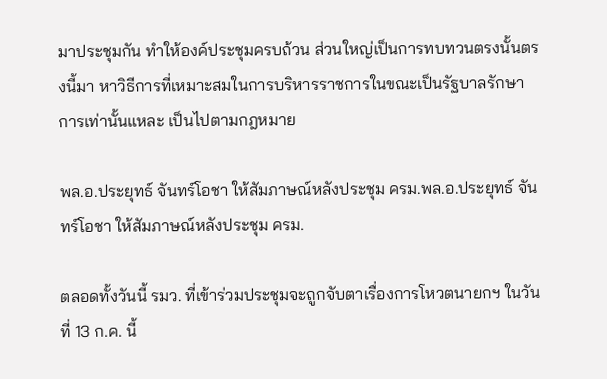มาประชุมกัน ทำให้องค์ประชุมครบถ้วน ส่วนใหญ่เป็นการทบทวนตรงนั้นตรงนี้มา หาวิธีการที่เหมาะสมในการบริหารราชการในขณะเป็นรัฐบาลรักษาการเท่านั้นแหละ เป็นไปตามกฎหมาย

พล.อ.ประยุทธ์ จันทร์โอชา ให้สัมภาษณ์หลังประชุม ครม.พล.อ.ประยุทธ์ จันทร์โอชา ให้สัมภาษณ์หลังประชุม ครม.

ตลอดทั้งวันนี้ รมว. ที่เข้าร่วมประชุมจะถูกจับตาเรื่องการโหวตนายกฯ ในวันที่ 13 ก.ค. นี้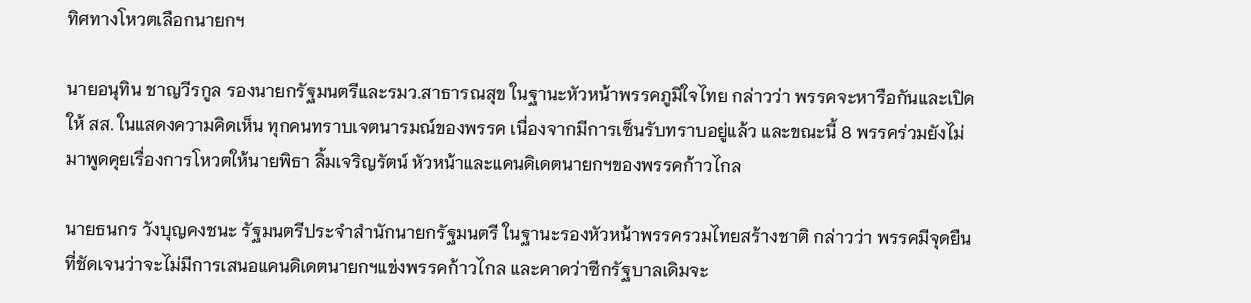ทิศทางโหวตเลือกนายกฯ

นายอนุทิน ชาญวีรกูล รองนายกรัฐมนตรีและรมว.สาธารณสุข ในฐานะหัวหน้าพรรคภูมิใจไทย กล่าวว่า พรรคจะหารือกันและเปิดให้ สส. ในแสดงความคิดเห็น ทุกคนทราบเจตนารมณ์ของพรรค เนื่องจากมีการเซ็นรับทราบอยู่แล้ว และขณะนี้ 8 พรรคร่วมยังไม่มาพูดคุยเรื่องการโหวตให้นายพิธา ลิ้มเจริญรัตน์ หัวหน้าและแคนดิเดตนายกฯของพรรคก้าวไกล

นายธนกร วังบุญคงชนะ รัฐมนตรีประจำสำนักนายกรัฐมนตรี ในฐานะรองหัวหน้าพรรครวมไทยสร้างชาติ กล่าวว่า พรรคมีจุดยืนที่ชัดเจนว่าจะไม่มีการเสนอแคนดิเดตนายกฯแข่งพรรคก้าวไกล และคาดว่าซีกรัฐบาลเดิมจะ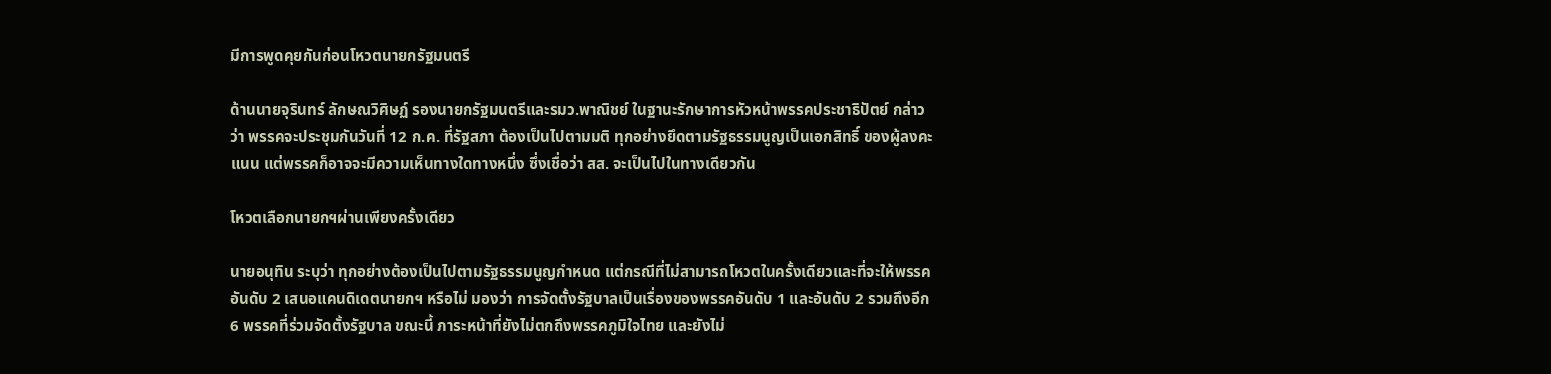มีการพูดคุยกันก่อนโหวตนายกรัฐมนตรี

ด้านนายจุรินทร์ ลักษณวิศิษฏ์ รองนายกรัฐมนตรีและรมว.พาณิชย์ ในฐานะรักษาการหัวหน้าพรรคประชาธิปัตย์ กล่าวว่า พรรคจะประชุมกันวันที่ 12 ก.ค. ที่รัฐสภา ต้องเป็นไปตามมติ ทุกอย่างยึดตามรัฐธรรมนูญเป็นเอกสิทธิ์ ของผู้ลงคะแนน แต่พรรคก็อาจจะมีความเห็นทางใดทางหนึ่ง ซึ่งเชื่อว่า สส. จะเป็นไปในทางเดียวกัน

โหวตเลือกนายกฯผ่านเพียงครั้งเดียว

นายอนุทิน ระบุว่า ทุกอย่างต้องเป็นไปตามรัฐธรรมนูญกำหนด แต่กรณีที่ไม่สามารถโหวตในครั้งเดียวและที่จะให้พรรคอันดับ 2 เสนอแคนดิเดตนายกฯ หรือไม่ มองว่า การจัดตั้งรัฐบาลเป็นเรื่องของพรรคอันดับ 1 และอันดับ 2 รวมถึงอีก 6 พรรคที่ร่วมจัดตั้งรัฐบาล ขณะนี้ ภาระหน้าที่ยังไม่ตกถึงพรรคภูมิใจไทย และยังไม่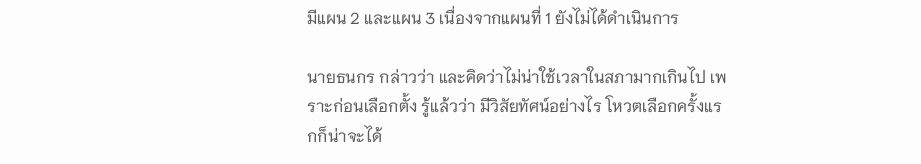มีแผน 2 และแผน 3 เนื่องจากแผนที่ 1 ยังไม่ได้ดำเนินการ

นายธนกร กล่าวว่า และคิดว่าไม่น่าใช้เวลาในสภามากเกินไป เพราะก่อนเลือกตั้ง รู้แล้วว่า มีวิสัยทัศน์อย่างไร โหวตเลือกครั้งแรกก็น่าจะได้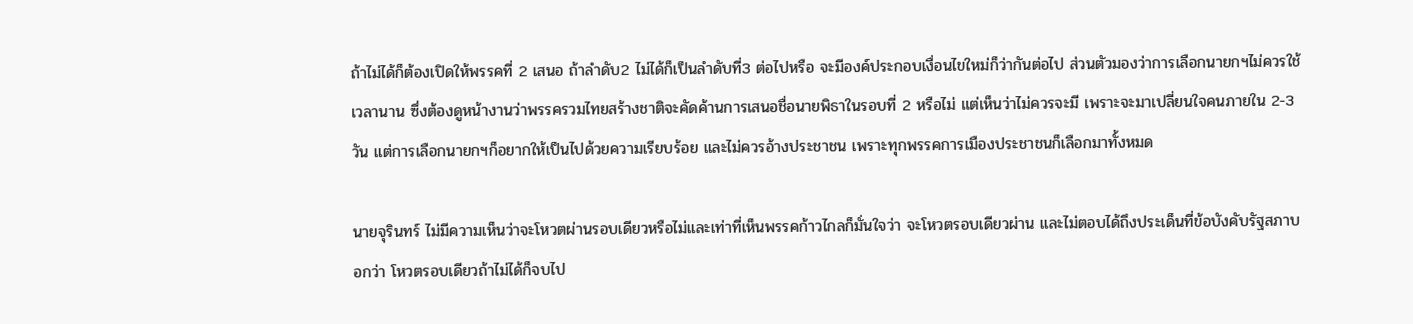ถ้าไม่ได้ก็ต้องเปิดให้พรรคที่ 2 เสนอ ถ้าลำดับ2 ไม่ได้ก็เป็นลำดับที่3 ต่อไปหรือ จะมีองค์ประกอบเงื่อนไขใหม่ก็ว่ากันต่อไป ส่วนตัวมองว่าการเลือกนายกฯไม่ควรใช้เวลานาน ซึ่งต้องดูหน้างานว่าพรรครวมไทยสร้างชาติจะคัดค้านการเสนอชื่อนายพิธาในรอบที่ 2 หรือไม่ แต่เห็นว่าไม่ควรจะมี เพราะจะมาเปลี่ยนใจคนภายใน 2-3 วัน แต่การเลือกนายกฯก็อยากให้เป็นไปด้วยความเรียบร้อย และไม่ควรอ้างประชาชน เพราะทุกพรรคการเมืองประชาชนก็เลือกมาทั้งหมด

นายจุรินทร์ ไม่มีความเห็นว่าจะโหวตผ่านรอบเดียวหรือไม่และเท่าที่เห็นพรรคก้าวไกลก็มั่นใจว่า จะโหวตรอบเดียวผ่าน และไม่ตอบได้ถึงประเด็นที่ข้อบังคับรัฐสภาบอกว่า โหวตรอบเดียวถ้าไม่ได้ก็จบไป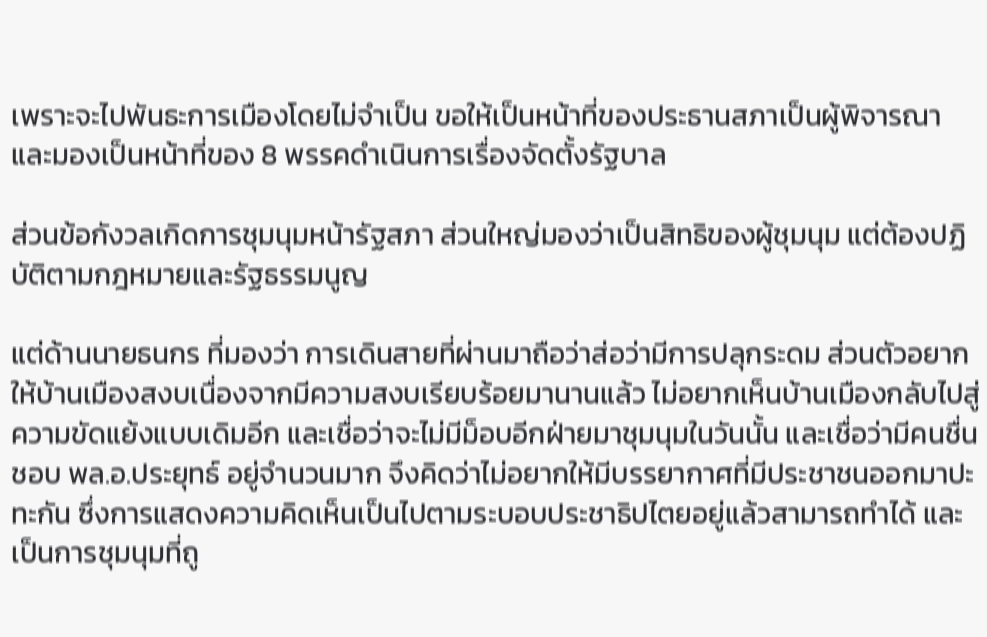เพราะจะไปพันธะการเมืองโดยไม่จำเป็น ขอให้เป็นหน้าที่ของประธานสภาเป็นผู้พิจารณา และมองเป็นหน้าที่ของ 8 พรรคดำเนินการเรื่องจัดตั้งรัฐบาล

ส่วนข้อกังวลเกิดการชุมนุมหน้ารัฐสภา ส่วนใหญ่มองว่าเป็นสิทธิของผู้ชุมนุม แต่ต้องปฏิบัติตามกฎหมายและรัฐธรรมนูญ

แต่ด้านนายธนกร ที่มองว่า การเดินสายที่ผ่านมาถือว่าส่อว่ามีการปลุกระดม ส่วนตัวอยากให้บ้านเมืองสงบเนื่องจากมีความสงบเรียบร้อยมานานแล้ว ไม่อยากเห็นบ้านเมืองกลับไปสู่ความขัดแย้งแบบเดิมอีก และเชื่อว่าจะไม่มีม็อบอีกฝ่ายมาชุมนุมในวันนั้น และเชื่อว่ามีคนชื่นชอบ พล.อ.ประยุทธ์ อยู่จำนวนมาก จึงคิดว่าไม่อยากให้มีบรรยากาศที่มีประชาชนออกมาปะทะกัน ซึ่งการแสดงความคิดเห็นเป็นไปตามระบอบประชาธิปไตยอยู่แล้วสามารถทำได้ และเป็นการชุมนุมที่ถู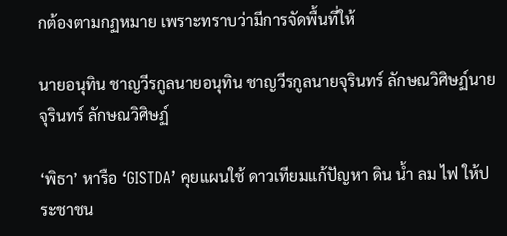กต้องตามกฏหมาย เพราะทราบว่ามีการจัดพื้นที่ให้

นายอนุทิน ชาญวีรกูลนายอนุทิน ชาญวีรกูลนายจุรินทร์ ลักษณวิศิษฏ์นายจุรินทร์ ลักษณวิศิษฏ์

‘พิธา’ หารือ ‘GISTDA’ คุยแผนใช้ ดาวเทียมแก้ปัญหา ดิน น้ำ ลม ไฟ ให้ประชาชน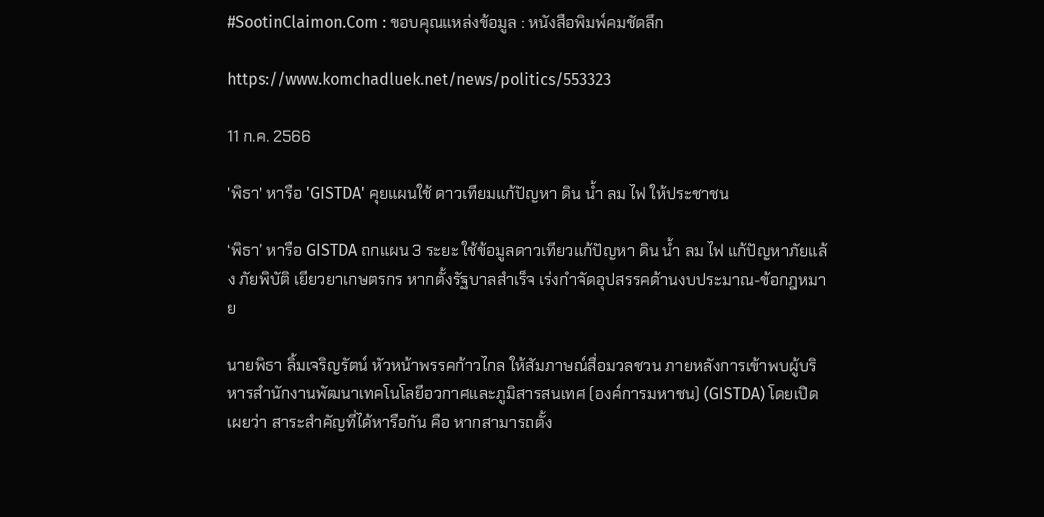#SootinClaimon.Com : ขอบคุณแหล่งข้อมูล : หนังสือพิมพ์คมชัดลึก

https://www.komchadluek.net/news/politics/553323

11 ก.ค. 2566

'พิธา' หารือ 'GISTDA' คุยแผนใช้ ดาวเทียมแก้ปัญหา ดิน น้ำ ลม ไฟ ให้ประชาชน

‘พิธา’ หารือ GISTDA ถกแผน 3 ระยะ ใช้ข้อมูลดาวเทียวแก้ปัญหา ดิน น้ำ ลม ไฟ แก้ปัญหาภัยแล้ง ภัยพิบัติ เยียวยาเกษตรกร หากตั้งรัฐบาลสำเร็จ เร่งกำจัดอุปสรรคด้านงบประมาณ-ข้อกฎหมาย

นายพิธา ลิ้มเจริญรัตน์ หัวหน้าพรรคก้าวไกล ให้สัมภาษณ์สื่อมวลชวน ภายหลังการเข้าพบผู้บริหารสำนักงานพัฒนาเทคโนโลยีอวกาศและภูมิสารสนเทศ (องค์การมหาชน) (GISTDA) โดยเปิดเผยว่า สาระสำคัญที่ได้หารือกัน คือ หากสามารถตั้ง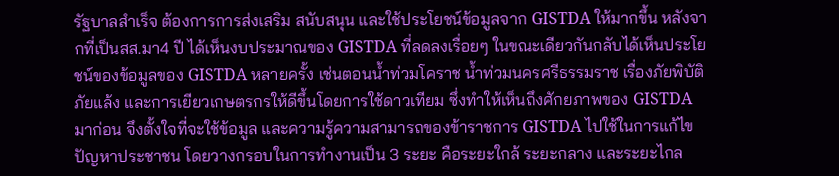รัฐบาลสำเร็จ ต้องการการส่งเสริม สนับสนุน และใช้ประโยชน์ข้อมูลจาก GISTDA ให้มากขึ้น หลังจากที่เป็นสส.มา4 ปี ได้เห็นงบประมาณของ GISTDA ที่ลดลงเรื่อยๆ ในขณะเดียวกันกลับได้เห็นประโยชน์ของข้อมูลของ GISTDA หลายครั้ง เช่นตอนน้ำท่วมโคราช น้ำท่วมนครศรีธรรมราช เรื่องภัยพิบัติ ภัยแล้ง และการเยียวเกษตรกรให้ดีขึ้นโดยการใช้ดาวเทียม ซึ่งทำให้เห็นถึงศักยภาพของ GISTDA มาก่อน จึงตั้งใจที่จะใช้ข้อมูล และความรู้ความสามารถของข้าราชการ GISTDA ไปใช้ในการแก้ไขปัญหาประชาชน โดยวางกรอบในการทำงานเป็น 3 ระยะ คือระยะใกล้ ระยะกลาง และระยะไกล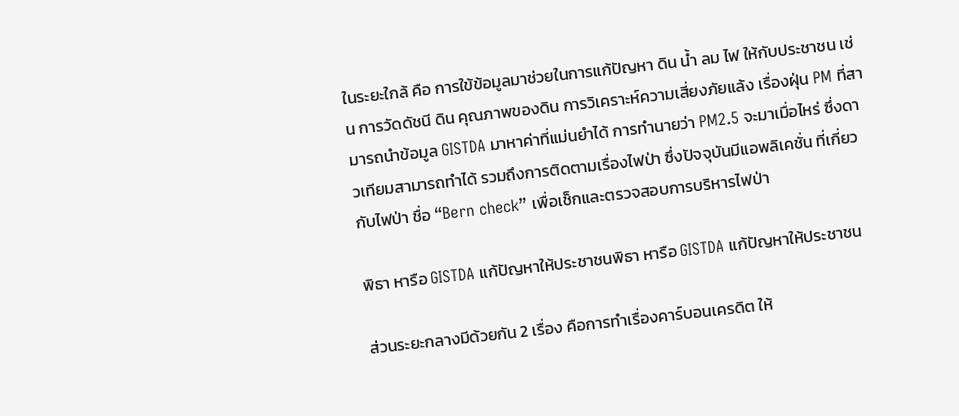ในระยะใกล้ คือ การใข้ข้อมูลมาช่วยในการแก้ปัญหา ดิน น้ำ ลม ไฟ ให้กับประชาชน เช่น การวัดดัชนี ดิน คุณภาพของดิน การวิเคราะห์ความเสี่ยงภัยแล้ง เรื่องฝุ่น PM ที่สามารถนำข้อมูล GISTDA มาหาค่าที่แม่นยำได้ การทำนายว่า PM2.5 จะมาเมื่อไหร่ ซึ่งดาวเทียมสามารถทำได้ รวมถึงการติดตามเรื่องไฟป่า ซึ่งปัจจุบันมีแอพลิเคชั่น ที่เกี่ยวกับไฟป่า ชื่อ “Bern check” เพื่อเช็กและตรวจสอบการบริหารไฟป่า

พิธา หารือ GISTDA แก้ปัญหาให้ประชาชนพิธา หารือ GISTDA แก้ปัญหาให้ประชาชน

ส่วนระยะกลางมีด้วยกัน 2 เรื่อง คือการทำเรื่องคาร์บอนเครดิต ให้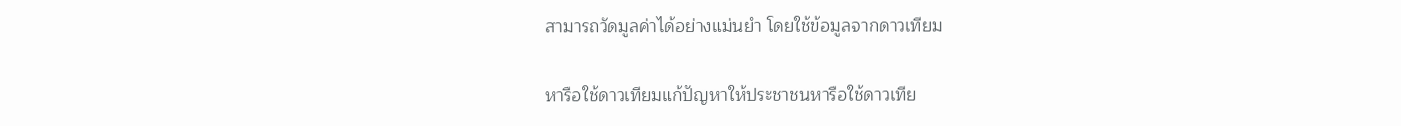สามารถวัดมูลค่าได้อย่างแม่นยำ โดยใช้ข้อมูลจากดาวเทียม

หารือใช้ดาวเทียมแก้ปัญหาให้ประชาชนหารือใช้ดาวเทีย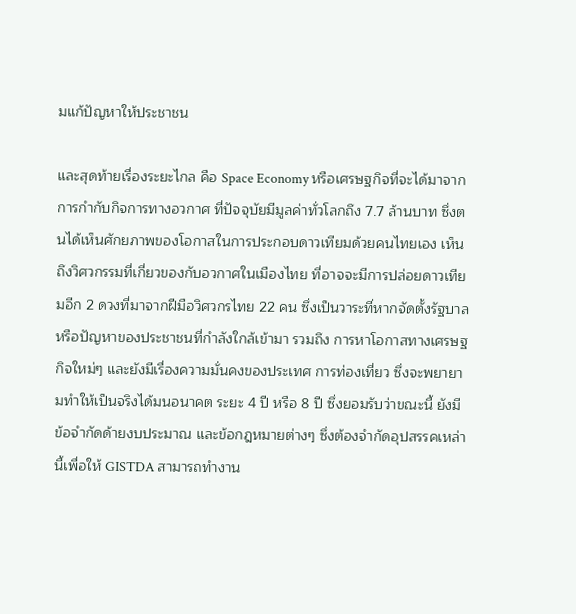มแก้ปัญหาให้ประชาชน

และสุดท้ายเรื่องระยะไกล คือ Space Economy หรือเศรษฐกิจที่จะได้มาจากการกำกับกิจการทางอวกาศ ที่ปัจจุบัยมีมูลค่าทั่วโลกถึง 7.7 ล้านบาท ซึ่งตนได้เห็นศักยภาพของโอกาสในการประกอบดาวเทียมด้วยคนไทยเอง เห็นถึงวิศวกรรมที่เกี่ยวของกับอวกาศในเมืองไทย ที่อาจจะมีการปล่อยดาวเทียมอีก 2 ดวงที่มาจากฝีมือวิศวกรไทย 22 คน ซึ่งเป็นวาระที่หากจัดตั้งรัฐบาล หรือปัญหาของประชาชนที่กำลังใกล้เข้ามา รวมถึง การหาโอกาสทางเศรษฐกิจใหม่ๆ และยังมีเรื่องความมั่นคงของประเทศ การท่องเที่ยว ซึ่งจะพยายามทำให้เป็นจริงได้มนอนาคต ระยะ 4 ปี หรือ 8 ปี ซึ่งยอมรับว่าขณะนี้ ยังมีข้อจำกัดด้ายงบประมาณ และข้อกฎหมายต่างๆ ซึ่งต้องจำกัดอุปสรรคเหล่านี้เพื่อให้ GISTDA สามารถทำงาน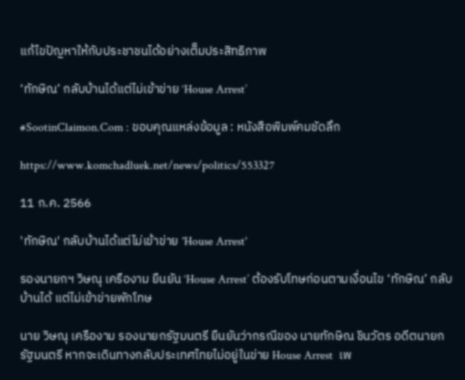แก้ไขปัญหาให้กับประชาชนได้อย่างเต็มประสิทธิภาพ

‘ทักษิณ’ กลับบ้านได้แต่ไม่เข้าข่าย ‘House Arrest’

#SootinClaimon.Com : ขอบคุณแหล่งข้อมูล : หนังสือพิมพ์คมชัดลึก

https://www.komchadluek.net/news/politics/553327

11 ก.ค. 2566

'ทักษิณ' กลับบ้านได้แต่ไม่เข้าข่าย 'House Arrest'

รองนายกฯ วิษณุ เครืองาม ยืนยัน ‘House Arrest’ ต้องรับโทษก่อนตามเงื่อนไข ‘ทักษิณ’ กลับบ้านได้ แต่ไม่เข้าข่ายพักโทษ

นาย วิษณุ เครืองาม รองนายกรัฐมนตรี ยืนยันว่ากรณีของ นายทักษิณ ชินวัตร อดีตนายกรัฐมนตรี หากจะเดินทางกลับประเทศไทยไม่อยู่ในข่าย House Arrest  เพ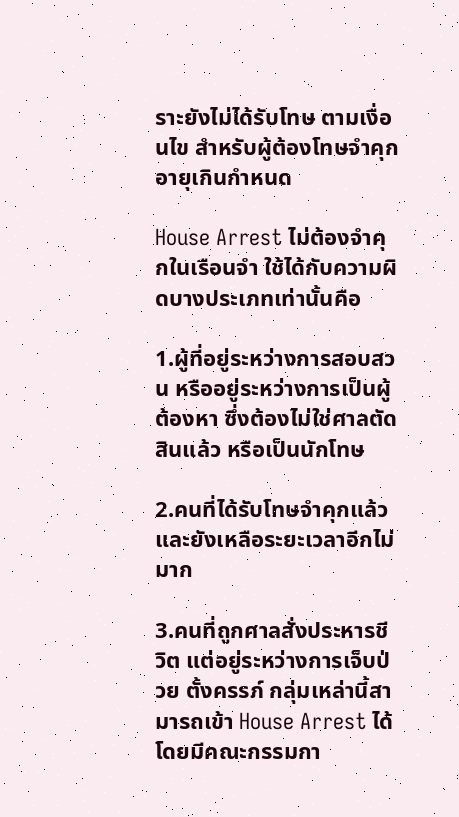ราะยังไม่ได้รับโทษ ตามเงื่อนไข สำหรับผู้ต้องโทษจำคุก อายุเกินกำหนด

House Arrest ไม่ต้องจำคุกในเรือนจำ ใช้ได้กับความผิดบางประเภทเท่านั้นคือ

1.ผู้ที่อยู่ระหว่างการสอบสวน หรืออยู่ระหว่างการเป็นผู้ต้องหา ซึ่งต้องไม่ใช่ศาลตัดสินแล้ว หรือเป็นนักโทษ

2.คนที่ได้รับโทษจำคุกแล้ว และยังเหลือระยะเวลาอีกไม่มาก

3.คนที่ถูกศาลสั่งประหารชีวิต แต่อยู่ระหว่างการเจ็บป่วย ตั้งครรภ์ กลุ่มเหล่านี้สามารถเข้า House Arrest ได้ โดยมีคณะกรรมกา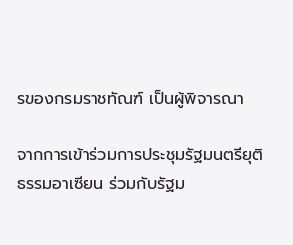รของกรมราชทัณฑ์ เป็นผู้พิจารณา

จากการเข้าร่วมการประชุมรัฐมนตรียุติธรรมอาเซียน ร่วมกับรัฐม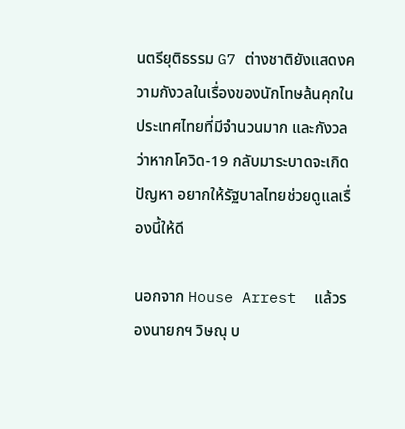นตรียุติธรรม G7 ต่างชาติยังแสดงความกังวลในเรื่องของนักโทษล้นคุกในประเทศไทยที่มีจำนวนมาก และกังวลว่าหากโควิด-19 กลับมาระบาดจะเกิดปัญหา อยากให้รัฐบาลไทยช่วยดูแลเรื่องนี้ให้ดี

นอกจาก House Arrest  แล้วรองนายกฯ วิษณุ บ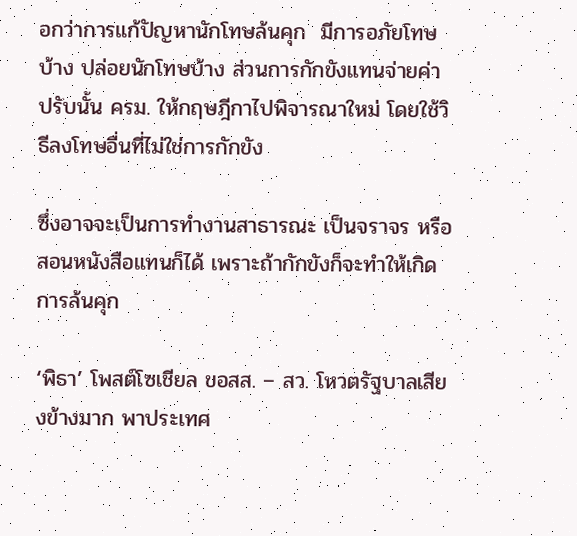อกว่าการแก้ปัญหานักโทษล้นคุก  มีการอภัยโทษบ้าง ปล่อยนักโทษบ้าง ส่วนการกักขังแทนจ่ายค่าปรับนั้น ครม. ให้กฤษฎีกาไปพิจารณาใหม่ โดยใช้วิธีลงโทษอื่นที่ไม่ใช่การกักขัง

ซึ่งอาจจะเป็นการทำงานสาธารณะ เป็นจราจร หรือสอนหนังสือแทนก็ได้ เพราะถ้ากักขังก็จะทำให้เกิดการล้นคุก

‘พิธา’ โพสต์โซเชียล ขอสส. – สว. โหวตรัฐบาลเสียงข้างมาก พาประเทศ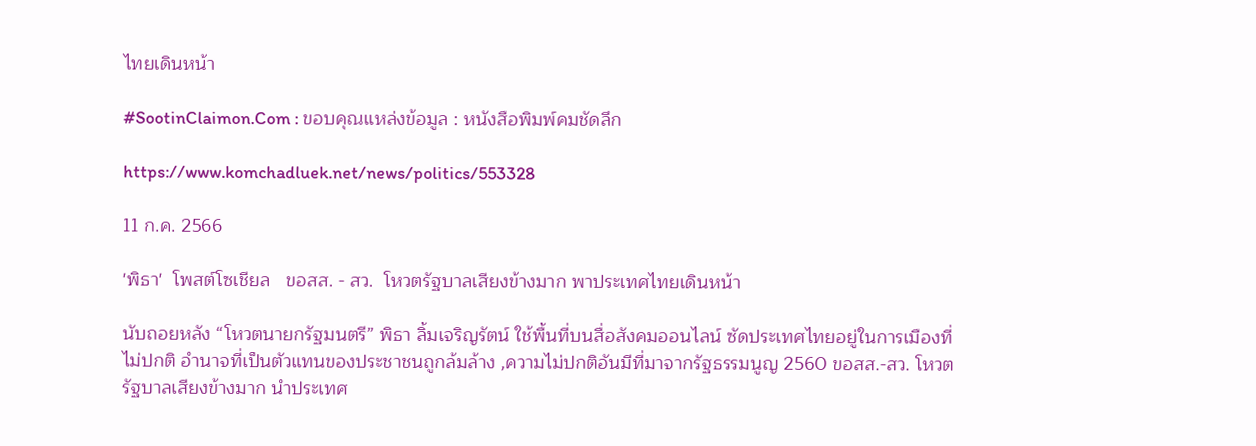ไทยเดินหน้า

#SootinClaimon.Com : ขอบคุณแหล่งข้อมูล : หนังสือพิมพ์คมชัดลึก

https://www.komchadluek.net/news/politics/553328

11 ก.ค. 2566

'พิธา'  โพสต์โซเชียล   ขอสส. - สว.  โหวตรัฐบาลเสียงข้างมาก พาประเทศไทยเดินหน้า

นับถอยหลัง “โหวตนายกรัฐมนตรี” พิธา ลิ้มเจริญรัตน์ ใช้พื้นที่บนสื่อสังคมออนไลน์ ซัดประเทศไทยอยู่ในการเมืองที่ไม่ปกติ อำนาจที่เป็นตัวแทนของประชาชนถูกล้มล้าง ,ความไม่ปกติอันมีที่มาจากรัฐธรรมนูญ 2560 ขอสส.-สว. โหวตรัฐบาลเสียงข้างมาก นำประเทศ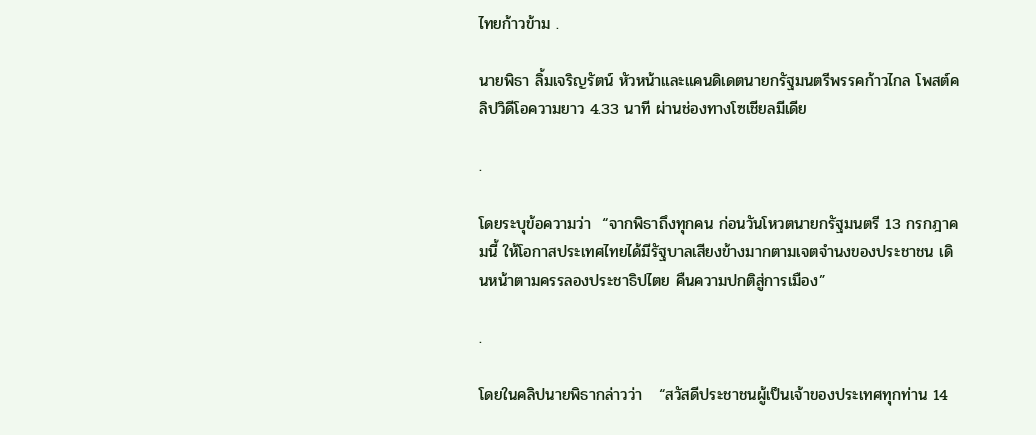ไทยก้าวข้าม .

นายพิธา ลิ้มเจริญรัตน์ หัวหน้าและแคนดิเดตนายกรัฐมนตรีพรรคก้าวไกล โพสต์คลิปวิดีโอความยาว 4.33 นาที ผ่านช่องทางโซเชียลมีเดีย

.

โดยระบุข้อความว่า  “จากพิธาถึงทุกคน ก่อนวันโหวตนายกรัฐมนตรี 13 กรกฎาคมนี้ ให้โอกาสประเทศไทยได้มีรัฐบาลเสียงข้างมากตามเจตจำนงของประชาชน เดินหน้าตามครรลองประชาธิปไตย คืนความปกติสู่การเมือง”

.

โดยในคลิปนายพิธากล่าวว่า   “สวัสดีประชาชนผู้เป็นเจ้าของประเทศทุกท่าน 14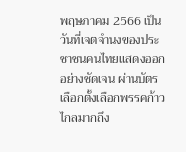พฤษภาคม 2566 เป็นวันที่เจตจำนงของประชาชนคนไทยแสดงออกอย่างชัดเจน ผ่านบัตรเลือกตั้งเลือกพรรคก้าวไกลมากถึง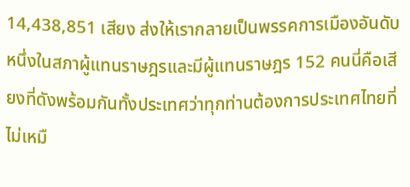14,438,851 เสียง ส่งให้เรากลายเป็นพรรคการเมืองอันดับหนึ่งในสภาผู้แทนราษฎรและมีผู้แทนราษฎร 152 คนนี่คือเสียงที่ดังพร้อมกันทั้งประเทศว่าทุกท่านต้องการประเทศไทยที่ไม่เหมื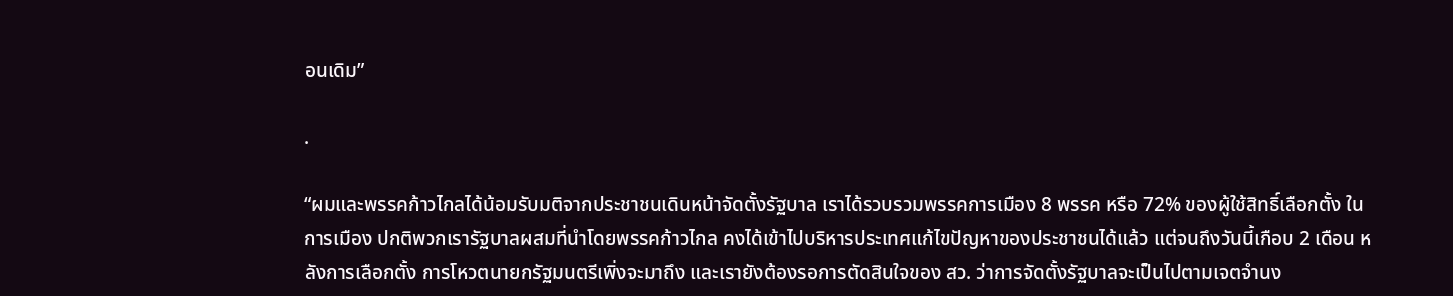อนเดิม”

.

“ผมและพรรคก้าวไกลได้น้อมรับมติจากประชาชนเดินหน้าจัดตั้งรัฐบาล เราได้รวบรวมพรรคการเมือง 8 พรรค หรือ 72% ของผู้ใช้สิทธิ์เลือกตั้ง ในการเมือง ปกติพวกเรารัฐบาลผสมที่นำโดยพรรคก้าวไกล คงได้เข้าไปบริหารประเทศแก้ไขปัญหาของประชาชนได้แล้ว แต่จนถึงวันนี้เกือบ 2 เดือน หลังการเลือกตั้ง การโหวตนายกรัฐมนตรีเพิ่งจะมาถึง และเรายังต้องรอการตัดสินใจของ สว. ว่าการจัดตั้งรัฐบาลจะเป็นไปตามเจตจำนง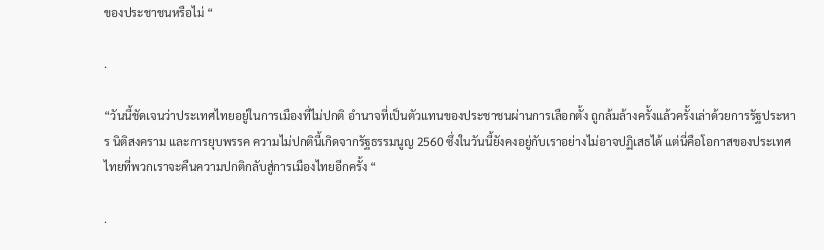ของประชาชนหรือไม่ “

.

“วันนี้ชัดเจนว่าประเทศไทยอยู่ในการเมืองที่ไม่ปกติ อำนาจที่เป็นตัวแทนของประชาชนผ่านการเลือกตั้ง ถูกล้มล้างครั้งแล้วครั้งเล่าด้วยการรัฐประหาร นิติสงคราม และการยุบพรรค ความไม่ปกตินี้เกิดจากรัฐธรรมนูญ 2560 ซึ่งในวันนี้ยังคงอยู่กับเราอย่างไม่อาจปฏิเสธได้ แต่นี่คือโอกาสของประเทศไทยที่พวกเราจะคืนความปกติกลับสู่การเมืองไทยอีกครั้ง “

.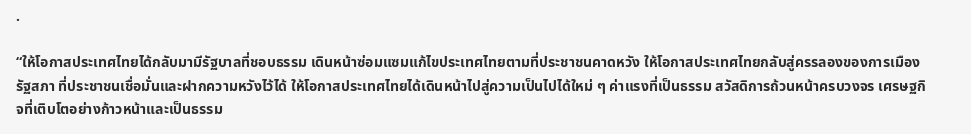.

“ให้โอกาสประเทศไทยได้กลับมามีรัฐบาลที่ชอบธรรม เดินหน้าซ่อมแซมแก้ไขประเทศไทยตามที่ประชาชนคาดหวัง ให้โอกาสประเทศไทยกลับสู่ครรลองของการเมืองรัฐสภา ที่ประชาชนเชื่อมั่นและฝากความหวังไว้ได้ ให้โอกาสประเทศไทยได้เดินหน้าไปสู่ความเป็นไปได้ใหม่ ๆ ค่าแรงที่เป็นธรรม สวัสดิการถ้วนหน้าครบวงจร เศรษฐกิจที่เติบโตอย่างก้าวหน้าและเป็นธรรม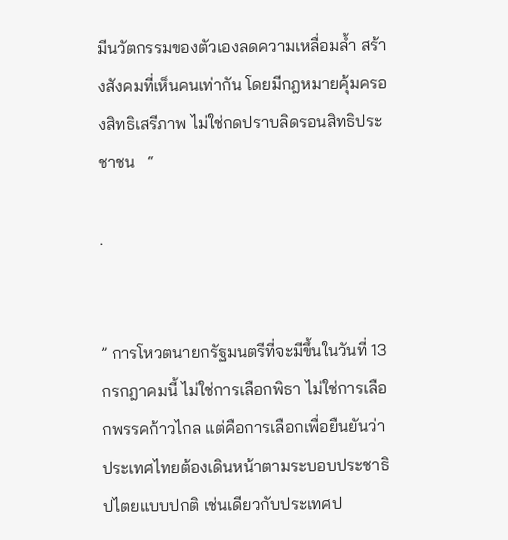มีนวัตกรรมของตัวเองลดความเหลื่อมล้ำ สร้างสังคมที่เห็นคนเท่ากัน โดยมีกฎหมายคุ้มครองสิทธิเสรีภาพ ไม่ใช่กดปราบลิดรอนสิทธิประชาชน   “

.


” การโหวตนายกรัฐมนตรีที่จะมีขึ้นในวันที่ 13 กรกฎาคมนี้ ไม่ใช่การเลือกพิธา ไม่ใช่การเลือกพรรคก้าวไกล แต่คือการเลือกเพื่อยืนยันว่าประเทศไทยต้องเดินหน้าตามระบอบประชาธิปไตยแบบปกติ เช่นเดียวกับประเทศป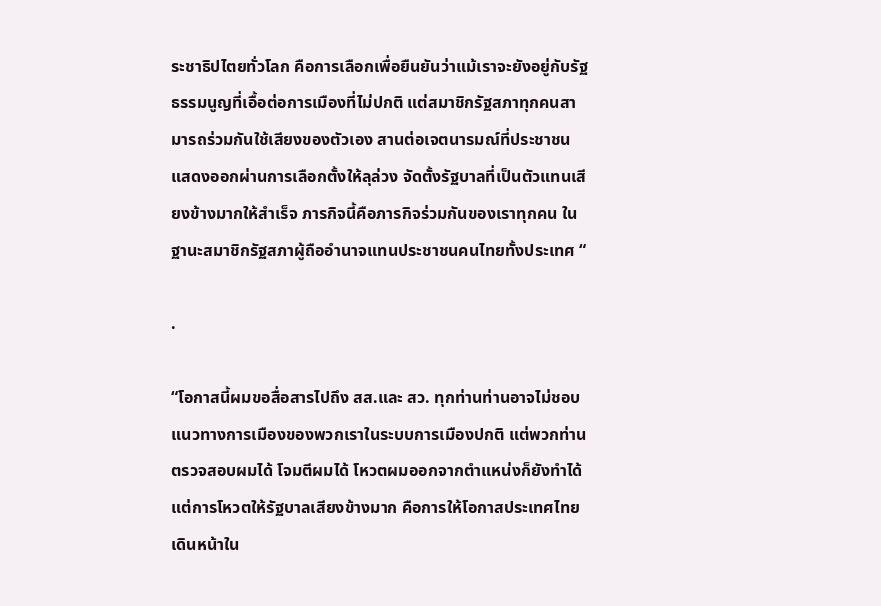ระชาธิปไตยทั่วโลก คือการเลือกเพื่อยืนยันว่าแม้เราจะยังอยู่กับรัฐธรรมนูญที่เอื้อต่อการเมืองที่ไม่ปกติ แต่สมาชิกรัฐสภาทุกคนสามารถร่วมกันใช้เสียงของตัวเอง สานต่อเจตนารมณ์ที่ประชาชนแสดงออกผ่านการเลือกตั้งให้ลุล่วง จัดตั้งรัฐบาลที่เป็นตัวแทนเสียงข้างมากให้สำเร็จ ภารกิจนี้คือภารกิจร่วมกันของเราทุกคน ในฐานะสมาชิกรัฐสภาผู้ถืออำนาจแทนประชาชนคนไทยทั้งประเทศ “

.

“โอกาสนี้ผมขอสื่อสารไปถึง สส.และ สว. ทุกท่านท่านอาจไม่ชอบแนวทางการเมืองของพวกเราในระบบการเมืองปกติ แต่พวกท่านตรวจสอบผมได้ โจมตีผมได้ โหวตผมออกจากตำแหน่งก็ยังทำได้ แต่การโหวตให้รัฐบาลเสียงข้างมาก คือการให้โอกาสประเทศไทยเดินหน้าใน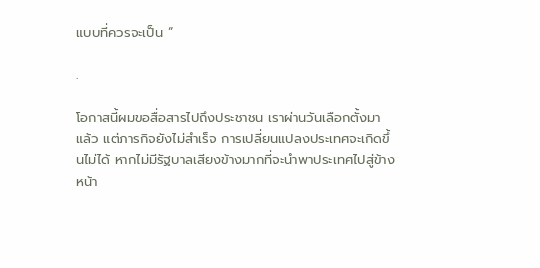แบบที่ควรจะเป็น “

.

โอกาสนี้ผมขอสื่อสารไปถึงประชาชน เราผ่านวันเลือกตั้งมาแล้ว แต่ภารกิจยังไม่สำเร็จ การเปลี่ยนแปลงประเทศจะเกิดขึ้นไม่ได้ หากไม่มีรัฐบาลเสียงข้างมากที่จะนำพาประเทศไปสู่ข้างหน้า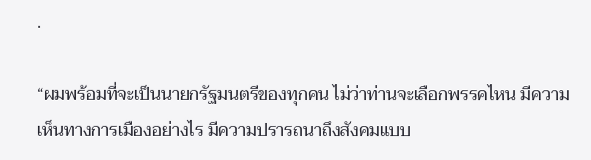.

“ผมพร้อมที่จะเป็นนายกรัฐมนตรีของทุกคน ไม่ว่าท่านจะเลือกพรรคไหน มีความเห็นทางการเมืองอย่างไร มีความปรารถนาถึงสังคมแบบ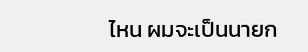ไหน ผมจะเป็นนายก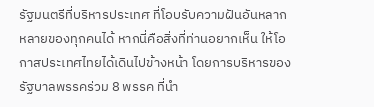รัฐมนตรีที่บริหารประเทศ ที่โอบรับความฝันอันหลากหลายของทุกคนได้ หากนี่คือสิ่งที่ท่านอยากเห็น ให้โอกาสประเทศไทยได้เดินไปข้างหน้า โดยการบริหารของรัฐบาลพรรคร่วม 8 พรรค ที่นำ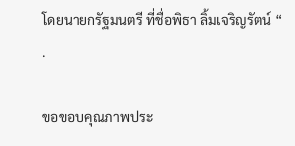โดยนายกรัฐมนตรี ที่ชื่อพิธา ลิ้มเจริญรัตน์ “
.

ขอขอบคุณภาพประ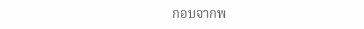กอบจากพ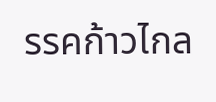รรคก้าวไกล